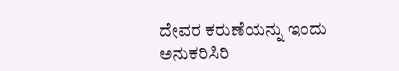ದೇವರ ಕರುಣೆಯನ್ನು ಇಂದು ಅನುಕರಿಸಿರಿ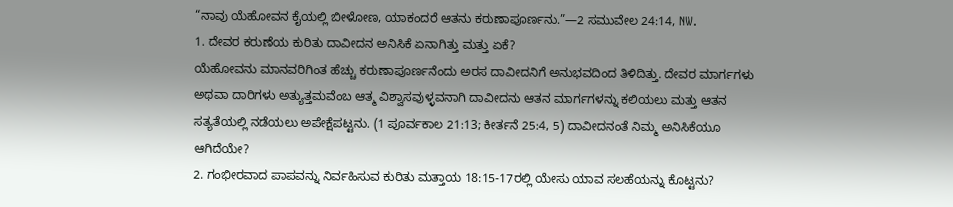“ನಾವು ಯೆಹೋವನ ಕೈಯಲ್ಲಿ ಬೀಳೋಣ, ಯಾಕಂದರೆ ಆತನು ಕರುಣಾಪೂರ್ಣನು.”—2 ಸಮುವೇಲ 24:14, NW.
1. ದೇವರ ಕರುಣೆಯ ಕುರಿತು ದಾವೀದನ ಅನಿಸಿಕೆ ಏನಾಗಿತ್ತು ಮತ್ತು ಏಕೆ?
ಯೆಹೋವನು ಮಾನವರಿಗಿಂತ ಹೆಚ್ಚು ಕರುಣಾಪೂರ್ಣನೆಂದು ಅರಸ ದಾವೀದನಿಗೆ ಅನುಭವದಿಂದ ತಿಳಿದಿತ್ತು. ದೇವರ ಮಾರ್ಗಗಳು ಅಥವಾ ದಾರಿಗಳು ಅತ್ಯುತ್ತಮವೆಂಬ ಆತ್ಮ ವಿಶ್ವಾಸವುಳ್ಳವನಾಗಿ ದಾವೀದನು ಆತನ ಮಾರ್ಗಗಳನ್ನು ಕಲಿಯಲು ಮತ್ತು ಆತನ ಸತ್ಯತೆಯಲ್ಲಿ ನಡೆಯಲು ಅಪೇಕ್ಷೆಪಟ್ಟನು. (1 ಪೂರ್ವಕಾಲ 21:13; ಕೀರ್ತನೆ 25:4, 5) ದಾವೀದನಂತೆ ನಿಮ್ಮ ಅನಿಸಿಕೆಯೂ ಆಗಿದೆಯೇ?
2. ಗಂಭೀರವಾದ ಪಾಪವನ್ನು ನಿರ್ವಹಿಸುವ ಕುರಿತು ಮತ್ತಾಯ 18:15-17ರಲ್ಲಿ ಯೇಸು ಯಾವ ಸಲಹೆಯನ್ನು ಕೊಟ್ಟನು?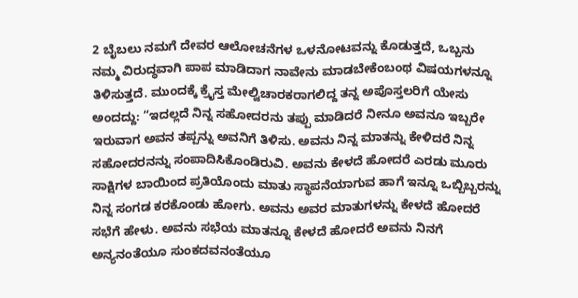2 ಬೈಬಲು ನಮಗೆ ದೇವರ ಆಲೋಚನೆಗಳ ಒಳನೋಟವನ್ನು ಕೊಡುತ್ತದೆ, ಒಬ್ಬನು ನಮ್ಮ ವಿರುದ್ಧವಾಗಿ ಪಾಪ ಮಾಡಿದಾಗ ನಾವೇನು ಮಾಡಬೇಕೆಂಬಂಥ ವಿಷಯಗಳನ್ನೂ ತಿಳಿಸುತ್ತದೆ. ಮುಂದಕ್ಕೆ ಕ್ರೈಸ್ತ ಮೇಲ್ವಿಚಾರಕರಾಗಲಿದ್ದ ತನ್ನ ಅಪೊಸ್ತಲರಿಗೆ ಯೇಸು ಅಂದದ್ದು: “ಇದಲ್ಲದೆ ನಿನ್ನ ಸಹೋದರನು ತಪ್ಪು ಮಾಡಿದರೆ ನೀನೂ ಅವನೂ ಇಬ್ಬರೇ ಇರುವಾಗ ಅವನ ತಪ್ಪನ್ನು ಅವನಿಗೆ ತಿಳಿಸು. ಅವನು ನಿನ್ನ ಮಾತನ್ನು ಕೇಳಿದರೆ ನಿನ್ನ ಸಹೋದರನನ್ನು ಸಂಪಾದಿಸಿಕೊಂಡಿರುವಿ. ಅವನು ಕೇಳದೆ ಹೋದರೆ ಎರಡು ಮೂರು ಸಾಕ್ಷಿಗಳ ಬಾಯಿಂದ ಪ್ರತಿಯೊಂದು ಮಾತು ಸ್ಥಾಪನೆಯಾಗುವ ಹಾಗೆ ಇನ್ನೂ ಒಬ್ಬಿಬ್ಬರನ್ನು ನಿನ್ನ ಸಂಗಡ ಕರಕೊಂಡು ಹೋಗು. ಅವನು ಅವರ ಮಾತುಗಳನ್ನು ಕೇಳದೆ ಹೋದರೆ ಸಭೆಗೆ ಹೇಳು. ಅವನು ಸಭೆಯ ಮಾತನ್ನೂ ಕೇಳದೆ ಹೋದರೆ ಅವನು ನಿನಗೆ ಅನ್ಯನಂತೆಯೂ ಸುಂಕದವನಂತೆಯೂ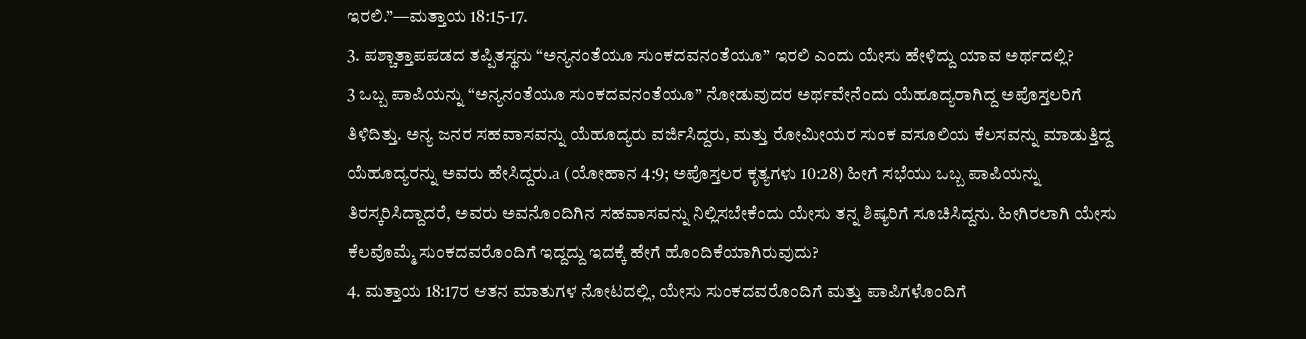ಇರಲಿ.”—ಮತ್ತಾಯ 18:15-17.
3. ಪಶ್ಚಾತ್ತಾಪಪಡದ ತಪ್ಪಿತಸ್ಥನು “ಅನ್ಯನಂತೆಯೂ ಸುಂಕದವನಂತೆಯೂ” ಇರಲಿ ಎಂದು ಯೇಸು ಹೇಳಿದ್ದು ಯಾವ ಅರ್ಥದಲ್ಲಿ?
3 ಒಬ್ಬ ಪಾಪಿಯನ್ನು “ಅನ್ಯನಂತೆಯೂ ಸುಂಕದವನಂತೆಯೂ” ನೋಡುವುದರ ಅರ್ಥವೇನೆಂದು ಯೆಹೂದ್ಯರಾಗಿದ್ದ ಅಪೊಸ್ತಲರಿಗೆ ತಿಳಿದಿತ್ತು. ಅನ್ಯ ಜನರ ಸಹವಾಸವನ್ನು ಯೆಹೂದ್ಯರು ವರ್ಜಿಸಿದ್ದರು, ಮತ್ತು ರೋಮೀಯರ ಸುಂಕ ವಸೂಲಿಯ ಕೆಲಸವನ್ನು ಮಾಡುತ್ತಿದ್ದ ಯೆಹೂದ್ಯರನ್ನು ಅವರು ಹೇಸಿದ್ದರು.a (ಯೋಹಾನ 4:9; ಅಪೊಸ್ತಲರ ಕೃತ್ಯಗಳು 10:28) ಹೀಗೆ ಸಭೆಯು ಒಬ್ಬ ಪಾಪಿಯನ್ನು ತಿರಸ್ಕರಿಸಿದ್ದಾದರೆ, ಅವರು ಅವನೊಂದಿಗಿನ ಸಹವಾಸವನ್ನು ನಿಲ್ಲಿಸಬೇಕೆಂದು ಯೇಸು ತನ್ನ ಶಿಷ್ಯರಿಗೆ ಸೂಚಿಸಿದ್ದನು. ಹೀಗಿರಲಾಗಿ ಯೇಸು ಕೆಲವೊಮ್ಮೆ ಸುಂಕದವರೊಂದಿಗೆ ಇದ್ದದ್ದು ಇದಕ್ಕೆ ಹೇಗೆ ಹೊಂದಿಕೆಯಾಗಿರುವುದು?
4. ಮತ್ತಾಯ 18:17ರ ಆತನ ಮಾತುಗಳ ನೋಟದಲ್ಲಿ, ಯೇಸು ಸುಂಕದವರೊಂದಿಗೆ ಮತ್ತು ಪಾಪಿಗಳೊಂದಿಗೆ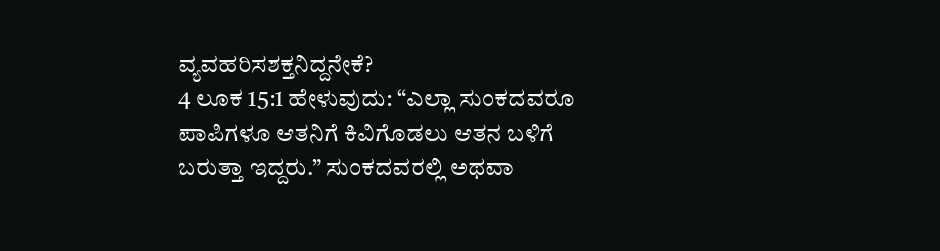ವ್ಯವಹರಿಸಶಕ್ತನಿದ್ದನೇಕೆ?
4 ಲೂಕ 15:1 ಹೇಳುವುದು: “ಎಲ್ಲಾ ಸುಂಕದವರೂ ಪಾಪಿಗಳೂ ಆತನಿಗೆ ಕಿವಿಗೊಡಲು ಆತನ ಬಳಿಗೆ ಬರುತ್ತಾ ಇದ್ದರು.” ಸುಂಕದವರಲ್ಲಿ ಅಥವಾ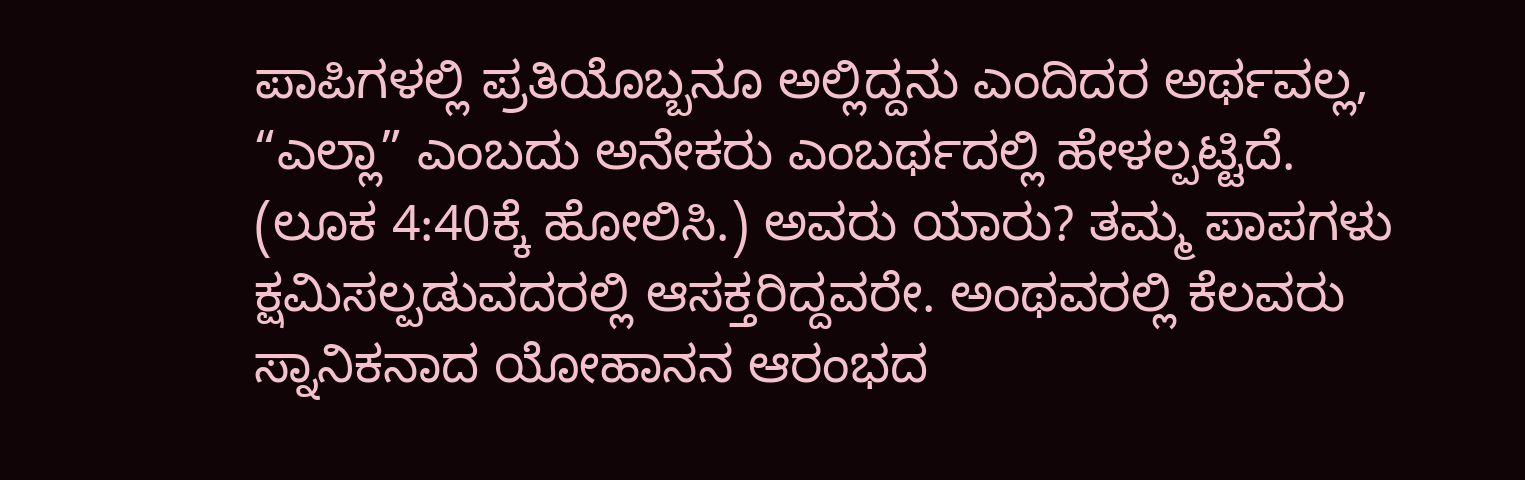ಪಾಪಿಗಳಲ್ಲಿ ಪ್ರತಿಯೊಬ್ಬನೂ ಅಲ್ಲಿದ್ದನು ಎಂದಿದರ ಅರ್ಥವಲ್ಲ, “ಎಲ್ಲಾ” ಎಂಬದು ಅನೇಕರು ಎಂಬರ್ಥದಲ್ಲಿ ಹೇಳಲ್ಪಟ್ಟಿದೆ. (ಲೂಕ 4:40ಕ್ಕೆ ಹೋಲಿಸಿ.) ಅವರು ಯಾರು? ತಮ್ಮ ಪಾಪಗಳು ಕ್ಷಮಿಸಲ್ಪಡುವದರಲ್ಲಿ ಆಸಕ್ತರಿದ್ದವರೇ. ಅಂಥವರಲ್ಲಿ ಕೆಲವರು ಸ್ನಾನಿಕನಾದ ಯೋಹಾನನ ಆರಂಭದ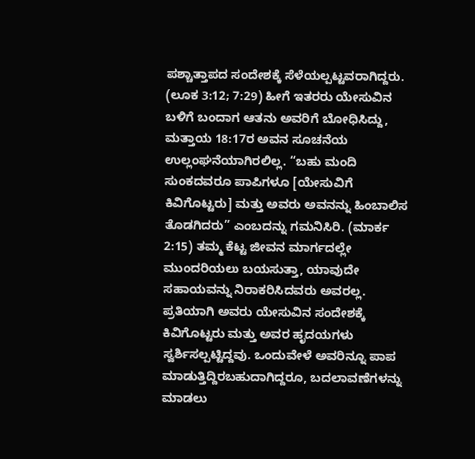ಪಶ್ಚಾತ್ತಾಪದ ಸಂದೇಶಕ್ಕೆ ಸೆಳೆಯಲ್ಪಟ್ಟವರಾಗಿದ್ದರು. (ಲೂಕ 3:12; 7:29) ಹೀಗೆ ಇತರರು ಯೇಸುವಿನ ಬಳಿಗೆ ಬಂದಾಗ ಆತನು ಅವರಿಗೆ ಬೋಧಿಸಿದ್ದು, ಮತ್ತಾಯ 18:17ರ ಅವನ ಸೂಚನೆಯ ಉಲ್ಲಂಘನೆಯಾಗಿರಲಿಲ್ಲ. “ಬಹು ಮಂದಿ ಸುಂಕದವರೂ ಪಾಪಿಗಳೂ [ಯೇಸುವಿಗೆ ಕಿವಿಗೊಟ್ಟರು] ಮತ್ತು ಅವರು ಅವನನ್ನು ಹಿಂಬಾಲಿಸ ತೊಡಗಿದರು” ಎಂಬದನ್ನು ಗಮನಿಸಿರಿ. (ಮಾರ್ಕ 2:15) ತಮ್ಮ ಕೆಟ್ಟ ಜೀವನ ಮಾರ್ಗದಲ್ಲೇ ಮುಂದರಿಯಲು ಬಯಸುತ್ತಾ, ಯಾವುದೇ ಸಹಾಯವನ್ನು ನಿರಾಕರಿಸಿದವರು ಅವರಲ್ಲ. ಪ್ರತಿಯಾಗಿ ಅವರು ಯೇಸುವಿನ ಸಂದೇಶಕ್ಕೆ ಕಿವಿಗೊಟ್ಟರು ಮತ್ತು ಅವರ ಹೃದಯಗಳು ಸ್ವರ್ಶಿಸಲ್ಪಟ್ಟಿದ್ದವು. ಒಂದುವೇಳೆ ಅವರಿನ್ನೂ ಪಾಪ ಮಾಡುತ್ತಿದ್ದಿರಬಹುದಾಗಿದ್ದರೂ, ಬದಲಾವಣೆಗಳನ್ನು ಮಾಡಲು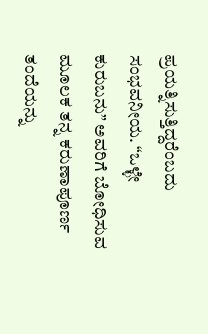ಪ್ರಯತ್ನಿಸುತ್ತಿದ್ದರೆಂಬದು ಸಂಭವನೀಯ. “ಒಳ್ಳೇ ಕುರುಬನು” ಅವರಿಗೆ ಬೋಧಿಸುವ ಮೂಲಕ ತನ್ನ ಕರುಣಾಪೂರ್ಣ ತಂದೆಯನ್ನು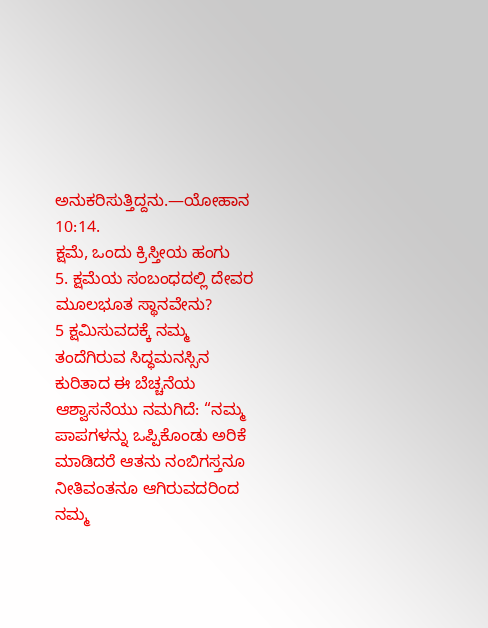ಅನುಕರಿಸುತ್ತಿದ್ದನು.—ಯೋಹಾನ 10:14.
ಕ್ಷಮೆ, ಒಂದು ಕ್ರಿಸ್ತೀಯ ಹಂಗು
5. ಕ್ಷಮೆಯ ಸಂಬಂಧದಲ್ಲಿ ದೇವರ ಮೂಲಭೂತ ಸ್ಥಾನವೇನು?
5 ಕ್ಷಮಿಸುವದಕ್ಕೆ ನಮ್ಮ ತಂದೆಗಿರುವ ಸಿದ್ಧಮನಸ್ಸಿನ ಕುರಿತಾದ ಈ ಬೆಚ್ಚನೆಯ ಆಶ್ವಾಸನೆಯು ನಮಗಿದೆ: “ನಮ್ಮ ಪಾಪಗಳನ್ನು ಒಪ್ಪಿಕೊಂಡು ಅರಿಕೆ ಮಾಡಿದರೆ ಆತನು ನಂಬಿಗಸ್ತನೂ ನೀತಿವಂತನೂ ಆಗಿರುವದರಿಂದ ನಮ್ಮ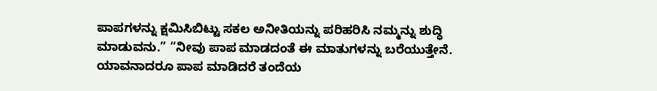ಪಾಪಗಳನ್ನು ಕ್ಷಮಿಸಿಬಿಟ್ಟು ಸಕಲ ಅನೀತಿಯನ್ನು ಪರಿಹರಿಸಿ ನಮ್ಮನ್ನು ಶುದ್ಧಿ ಮಾಡುವನು.” “ನೀವು ಪಾಪ ಮಾಡದಂತೆ ಈ ಮಾತುಗಳನ್ನು ಬರೆಯುತ್ತೇನೆ. ಯಾವನಾದರೂ ಪಾಪ ಮಾಡಿದರೆ ತಂದೆಯ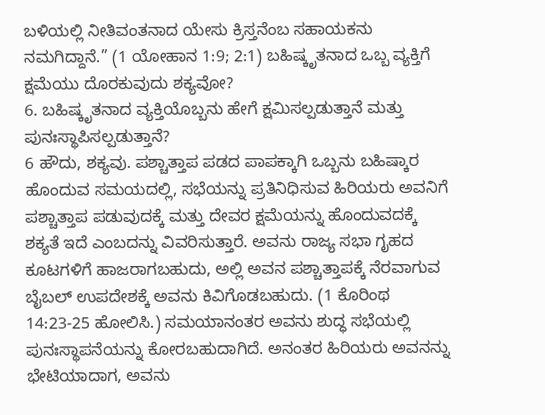ಬಳಿಯಲ್ಲಿ ನೀತಿವಂತನಾದ ಯೇಸು ಕ್ರಿಸ್ತನೆಂಬ ಸಹಾಯಕನು ನಮಗಿದ್ದಾನೆ.” (1 ಯೋಹಾನ 1:9; 2:1) ಬಹಿಷ್ಕೃತನಾದ ಒಬ್ಬ ವ್ಯಕ್ತಿಗೆ ಕ್ಷಮೆಯು ದೊರಕುವುದು ಶಕ್ಯವೋ?
6. ಬಹಿಷ್ಕೃತನಾದ ವ್ಯಕ್ತಿಯೊಬ್ಬನು ಹೇಗೆ ಕ್ಷಮಿಸಲ್ಪಡುತ್ತಾನೆ ಮತ್ತು ಪುನಃಸ್ಥಾಪಿಸಲ್ಪಡುತ್ತಾನೆ?
6 ಹೌದು, ಶಕ್ಯವು. ಪಶ್ಚಾತ್ತಾಪ ಪಡದ ಪಾಪಕ್ಕಾಗಿ ಒಬ್ಬನು ಬಹಿಷ್ಕಾರ ಹೊಂದುವ ಸಮಯದಲ್ಲಿ, ಸಭೆಯನ್ನು ಪ್ರತಿನಿಧಿಸುವ ಹಿರಿಯರು ಅವನಿಗೆ ಪಶ್ಚಾತ್ತಾಪ ಪಡುವುದಕ್ಕೆ ಮತ್ತು ದೇವರ ಕ್ಷಮೆಯನ್ನು ಹೊಂದುವದಕ್ಕೆ ಶಕ್ಯತೆ ಇದೆ ಎಂಬದನ್ನು ವಿವರಿಸುತ್ತಾರೆ. ಅವನು ರಾಜ್ಯ ಸಭಾ ಗೃಹದ ಕೂಟಗಳಿಗೆ ಹಾಜರಾಗಬಹುದು, ಅಲ್ಲಿ ಅವನ ಪಶ್ಚಾತ್ತಾಪಕ್ಕೆ ನೆರವಾಗುವ ಬೈಬಲ್ ಉಪದೇಶಕ್ಕೆ ಅವನು ಕಿವಿಗೊಡಬಹುದು. (1 ಕೊರಿಂಥ 14:23-25 ಹೋಲಿಸಿ.) ಸಮಯಾನಂತರ ಅವನು ಶುದ್ಧ ಸಭೆಯಲ್ಲಿ ಪುನಃಸ್ಥಾಪನೆಯನ್ನು ಕೋರಬಹುದಾಗಿದೆ. ಅನಂತರ ಹಿರಿಯರು ಅವನನ್ನು ಭೇಟಿಯಾದಾಗ, ಅವನು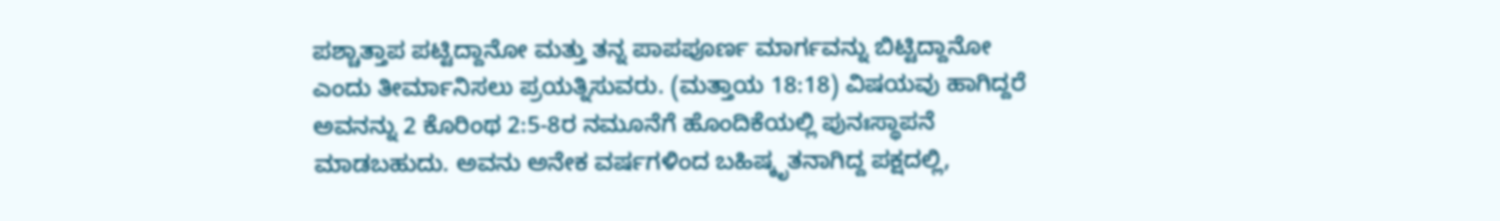ಪಶ್ಚಾತ್ತಾಪ ಪಟ್ಟಿದ್ದಾನೋ ಮತ್ತು ತನ್ನ ಪಾಪಪೂರ್ಣ ಮಾರ್ಗವನ್ನು ಬಿಟ್ಟಿದ್ದಾನೋ ಎಂದು ತೀರ್ಮಾನಿಸಲು ಪ್ರಯತ್ನಿಸುವರು. (ಮತ್ತಾಯ 18:18) ವಿಷಯವು ಹಾಗಿದ್ದರೆ ಅವನನ್ನು 2 ಕೊರಿಂಥ 2:5-8ರ ನಮೂನೆಗೆ ಹೊಂದಿಕೆಯಲ್ಲಿ ಪುನಃಸ್ಥಾಪನೆ ಮಾಡಬಹುದು. ಅವನು ಅನೇಕ ವರ್ಷಗಳಿಂದ ಬಹಿಷ್ಕೃತನಾಗಿದ್ದ ಪಕ್ಷದಲ್ಲಿ,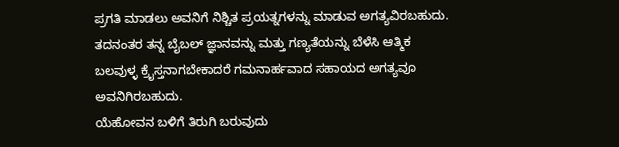ಪ್ರಗತಿ ಮಾಡಲು ಅವನಿಗೆ ನಿಶ್ಚಿತ ಪ್ರಯತ್ನಗಳನ್ನು ಮಾಡುವ ಅಗತ್ಯವಿರಬಹುದು. ತದನಂತರ ತನ್ನ ಬೈಬಲ್ ಜ್ಞಾನವನ್ನು ಮತ್ತು ಗಣ್ಯತೆಯನ್ನು ಬೆಳೆಸಿ ಆತ್ಮಿಕ ಬಲವುಳ್ಳ ಕ್ರೈಸ್ತನಾಗಬೇಕಾದರೆ ಗಮನಾರ್ಹವಾದ ಸಹಾಯದ ಅಗತ್ಯವೂ ಅವನಿಗಿರಬಹುದು.
ಯೆಹೋವನ ಬಳಿಗೆ ತಿರುಗಿ ಬರುವುದು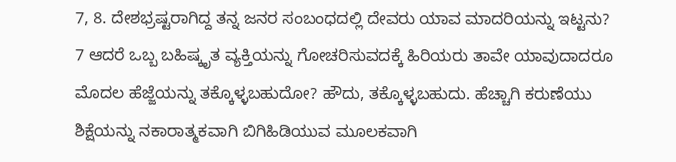7, 8. ದೇಶಭ್ರಷ್ಟರಾಗಿದ್ದ ತನ್ನ ಜನರ ಸಂಬಂಧದಲ್ಲಿ ದೇವರು ಯಾವ ಮಾದರಿಯನ್ನು ಇಟ್ಟನು?
7 ಆದರೆ ಒಬ್ಬ ಬಹಿಷ್ಕೃತ ವ್ಯಕ್ತಿಯನ್ನು ಗೋಚರಿಸುವದಕ್ಕೆ ಹಿರಿಯರು ತಾವೇ ಯಾವುದಾದರೂ ಮೊದಲ ಹೆಜ್ಜೆಯನ್ನು ತಕ್ಕೊಳ್ಳಬಹುದೋ? ಹೌದು, ತಕ್ಕೊಳ್ಳಬಹುದು. ಹೆಚ್ಚಾಗಿ ಕರುಣೆಯು ಶಿಕ್ಷೆಯನ್ನು ನಕಾರಾತ್ಮಕವಾಗಿ ಬಿಗಿಹಿಡಿಯುವ ಮೂಲಕವಾಗಿ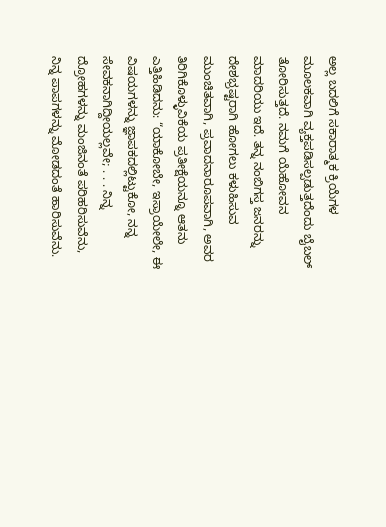ಅಲ್ಲ ಬದಲಿಗೆ ಸಕಾರಾತ್ಮಕ ಕ್ರಿಯೆಗಳ ಮೂಲಕವಾಗಿ ವ್ಯಕ್ತಪಡಿಸಲ್ಪಡುತ್ತದೆಂದು ಬೈಬಲ್ ತೋರಿಸುತ್ತದೆ. ನಮಗೆ ಯೆಹೋವನ ಮಾದರಿಯು ಇದೆ. ತನ್ನ ನಂಬಿಗಸ್ತ ಜನರನ್ನು ದೇಶಭ್ರಷ್ಟರಾಗಿ ಹೋಗಲು ಕಳುಹಿಸುವ ಮುಂಚಿತವಾಗಿ, ಪ್ರವಾದನಾರೂಪವಾಗಿ, ಅವರ ತಿರಿಗಿಕೊಳ್ಳುವಿಕೆಯ ಪ್ರತೀಕ್ಷೆಯನ್ನೂ ಆತನು ಎತ್ತಿಹಿಡಿದನು: “ಯಾಕೋಬೇ, ಇಸ್ರಾಯೇಲೇ, ಈ ವಿಷಯಗಳನ್ನು ಜ್ಞಾಪಕದಲ್ಲಿಟ್ಟುಕೋ, ನನ್ನ ಸೇವಕನಾಗಿದ್ದೀಯಲ್ಲವೇ; . . . ನಿನ್ನ ದ್ರೋಹಗಳನ್ನು ಮಂಜಿನಂತೆ ಪರಿಹರಿಸುವೆನು, ನಿನ್ನ ಪಾಪಗಳನ್ನು ಮೋಡದಂತೆ ಹಾರಿಸುವೆನು.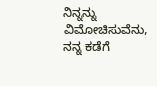ನಿನ್ನನ್ನು ವಿಮೋಚಿಸುವೆನು, ನನ್ನ ಕಡೆಗೆ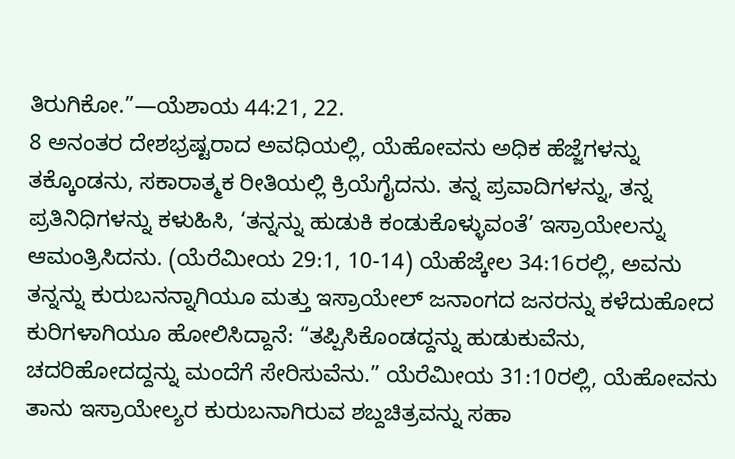ತಿರುಗಿಕೋ.”—ಯೆಶಾಯ 44:21, 22.
8 ಅನಂತರ ದೇಶಭ್ರಷ್ಟರಾದ ಅವಧಿಯಲ್ಲಿ, ಯೆಹೋವನು ಅಧಿಕ ಹೆಜ್ಜೆಗಳನ್ನು ತಕ್ಕೊಂಡನು, ಸಕಾರಾತ್ಮಕ ರೀತಿಯಲ್ಲಿ ಕ್ರಿಯೆಗೈದನು. ತನ್ನ ಪ್ರವಾದಿಗಳನ್ನು, ತನ್ನ ಪ್ರತಿನಿಧಿಗಳನ್ನು ಕಳುಹಿಸಿ, ‘ತನ್ನನ್ನು ಹುಡುಕಿ ಕಂಡುಕೊಳ್ಳುವಂತೆ’ ಇಸ್ರಾಯೇಲನ್ನು ಆಮಂತ್ರಿಸಿದನು. (ಯೆರೆಮೀಯ 29:1, 10-14) ಯೆಹೆಜ್ಕೇಲ 34:16ರಲ್ಲಿ, ಅವನು ತನ್ನನ್ನು ಕುರುಬನನ್ನಾಗಿಯೂ ಮತ್ತು ಇಸ್ರಾಯೇಲ್ ಜನಾಂಗದ ಜನರನ್ನು ಕಳೆದುಹೋದ ಕುರಿಗಳಾಗಿಯೂ ಹೋಲಿಸಿದ್ದಾನೆ: “ತಪ್ಪಿಸಿಕೊಂಡದ್ದನ್ನು ಹುಡುಕುವೆನು, ಚದರಿಹೋದದ್ದನ್ನು ಮಂದೆಗೆ ಸೇರಿಸುವೆನು.” ಯೆರೆಮೀಯ 31:10ರಲ್ಲಿ, ಯೆಹೋವನು ತಾನು ಇಸ್ರಾಯೇಲ್ಯರ ಕುರುಬನಾಗಿರುವ ಶಬ್ದಚಿತ್ರವನ್ನು ಸಹಾ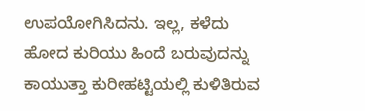ಉಪಯೋಗಿಸಿದನು. ಇಲ್ಲ, ಕಳೆದು ಹೋದ ಕುರಿಯು ಹಿಂದೆ ಬರುವುದನ್ನು ಕಾಯುತ್ತಾ ಕುರೀಹಟ್ಟಿಯಲ್ಲಿ ಕುಳಿತಿರುವ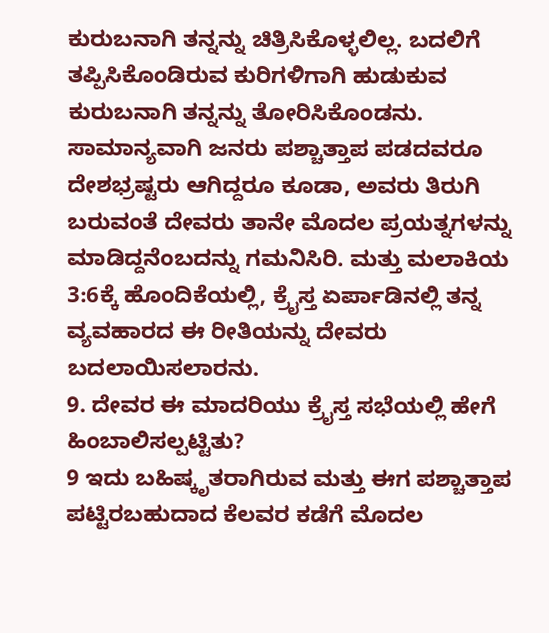ಕುರುಬನಾಗಿ ತನ್ನನ್ನು ಚಿತ್ರಿಸಿಕೊಳ್ಳಲಿಲ್ಲ. ಬದಲಿಗೆ ತಪ್ಪಿಸಿಕೊಂಡಿರುವ ಕುರಿಗಳಿಗಾಗಿ ಹುಡುಕುವ ಕುರುಬನಾಗಿ ತನ್ನನ್ನು ತೋರಿಸಿಕೊಂಡನು. ಸಾಮಾನ್ಯವಾಗಿ ಜನರು ಪಶ್ಚಾತ್ತಾಪ ಪಡದವರೂ ದೇಶಭ್ರಷ್ಟರು ಆಗಿದ್ದರೂ ಕೂಡಾ, ಅವರು ತಿರುಗಿ ಬರುವಂತೆ ದೇವರು ತಾನೇ ಮೊದಲ ಪ್ರಯತ್ನಗಳನ್ನು ಮಾಡಿದ್ದನೆಂಬದನ್ನು ಗಮನಿಸಿರಿ. ಮತ್ತು ಮಲಾಕಿಯ 3:6ಕ್ಕೆ ಹೊಂದಿಕೆಯಲ್ಲಿ, ಕ್ರೈಸ್ತ ಏರ್ಪಾಡಿನಲ್ಲಿ ತನ್ನ ವ್ಯವಹಾರದ ಈ ರೀತಿಯನ್ನು ದೇವರು ಬದಲಾಯಿಸಲಾರನು.
9. ದೇವರ ಈ ಮಾದರಿಯು ಕ್ರೈಸ್ತ ಸಭೆಯಲ್ಲಿ ಹೇಗೆ ಹಿಂಬಾಲಿಸಲ್ಪಟ್ಟಿತು?
9 ಇದು ಬಹಿಷ್ಕೃತರಾಗಿರುವ ಮತ್ತು ಈಗ ಪಶ್ಚಾತ್ತಾಪ ಪಟ್ಟಿರಬಹುದಾದ ಕೆಲವರ ಕಡೆಗೆ ಮೊದಲ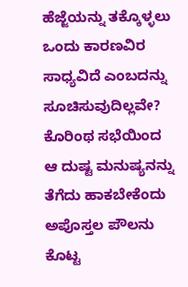ಹೆಜ್ಜೆಯನ್ನು ತಕ್ಕೊಳ್ಳಲು ಒಂದು ಕಾರಣವಿರ ಸಾಧ್ಯವಿದೆ ಎಂಬದನ್ನು ಸೂಚಿಸುವುದಿಲ್ಲವೇ? ಕೊರಿಂಥ ಸಭೆಯಿಂದ ಆ ದುಷ್ಟ ಮನುಷ್ಯನನ್ನು ತೆಗೆದು ಹಾಕಬೇಕೆಂದು ಅಪೊಸ್ತಲ ಪೌಲನು ಕೊಟ್ಟ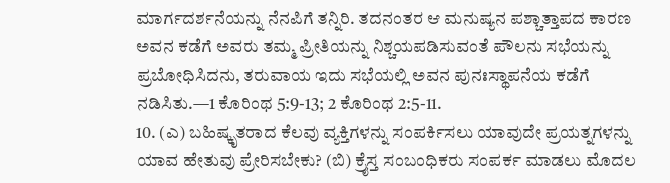ಮಾರ್ಗದರ್ಶನೆಯನ್ನು ನೆನಪಿಗೆ ತನ್ನಿರಿ. ತದನಂತರ ಆ ಮನುಷ್ಯನ ಪಶ್ಚಾತ್ತಾಪದ ಕಾರಣ ಅವನ ಕಡೆಗೆ ಅವರು ತಮ್ಮ ಪ್ರೀತಿಯನ್ನು ನಿಶ್ಚಯಪಡಿಸುವಂತೆ ಪೌಲನು ಸಭೆಯನ್ನು ಪ್ರಬೋಧಿಸಿದನು, ತರುವಾಯ ಇದು ಸಭೆಯಲ್ಲಿ ಅವನ ಪುನಃಸ್ಥಾಪನೆಯ ಕಡೆಗೆ ನಡಿಸಿತು.—1 ಕೊರಿಂಥ 5:9-13; 2 ಕೊರಿಂಥ 2:5-11.
10. (ಎ) ಬಹಿಷ್ಕೃತರಾದ ಕೆಲವು ವ್ಯಕ್ತಿಗಳನ್ನು ಸಂಪರ್ಕಿಸಲು ಯಾವುದೇ ಪ್ರಯತ್ನಗಳನ್ನು ಯಾವ ಹೇತುವು ಪ್ರೇರಿಸಬೇಕು? (ಬಿ) ಕ್ರೈಸ್ತ ಸಂಬಂಧಿಕರು ಸಂಪರ್ಕ ಮಾಡಲು ಮೊದಲ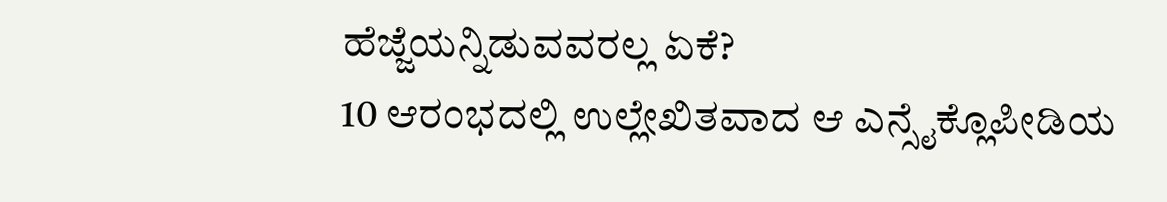ಹೆಜ್ಜೆಯನ್ನಿಡುವವರಲ್ಲ ಏಕೆ?
10 ಆರಂಭದಲ್ಲಿ ಉಲ್ಲೇಖಿತವಾದ ಆ ಎನ್ಸೈಕ್ಲೊಪೀಡಿಯ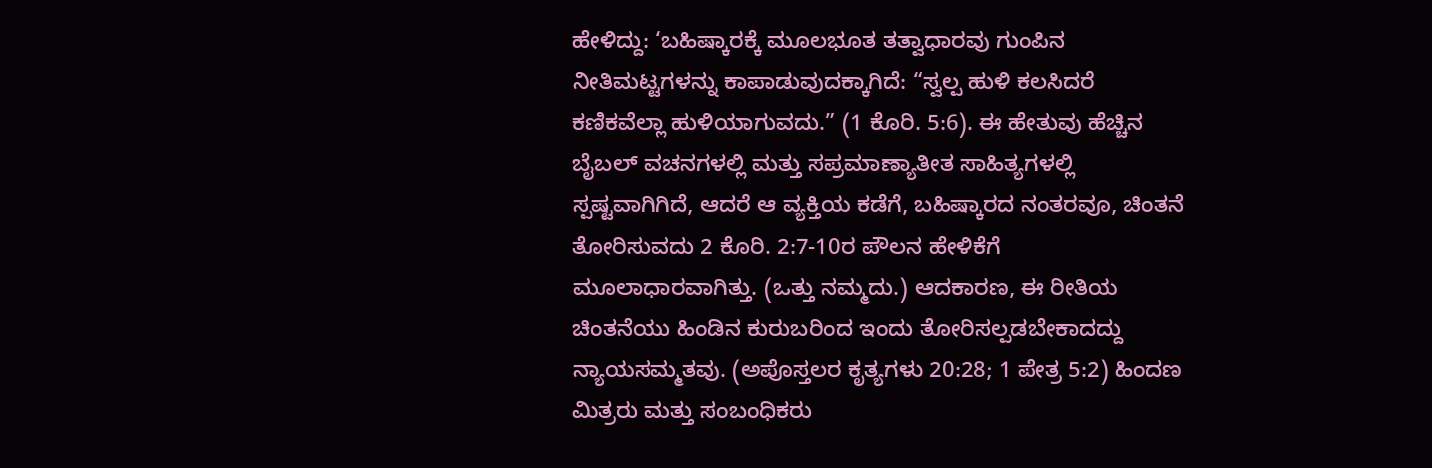ಹೇಳಿದ್ದು: ‘ಬಹಿಷ್ಕಾರಕ್ಕೆ ಮೂಲಭೂತ ತತ್ವಾಧಾರವು ಗುಂಪಿನ ನೀತಿಮಟ್ಟಗಳನ್ನು ಕಾಪಾಡುವುದಕ್ಕಾಗಿದೆ: “ಸ್ವಲ್ಪ ಹುಳಿ ಕಲಸಿದರೆ ಕಣಿಕವೆಲ್ಲಾ ಹುಳಿಯಾಗುವದು.” (1 ಕೊರಿ. 5:6). ಈ ಹೇತುವು ಹೆಚ್ಚಿನ ಬೈಬಲ್ ವಚನಗಳಲ್ಲಿ ಮತ್ತು ಸಪ್ರಮಾಣ್ಯಾತೀತ ಸಾಹಿತ್ಯಗಳಲ್ಲಿ ಸ್ಪಷ್ಟವಾಗಿಗಿದೆ, ಆದರೆ ಆ ವ್ಯಕ್ತಿಯ ಕಡೆಗೆ, ಬಹಿಷ್ಕಾರದ ನಂತರವೂ, ಚಿಂತನೆ ತೋರಿಸುವದು 2 ಕೊರಿ. 2:7-10ರ ಪೌಲನ ಹೇಳಿಕೆಗೆ ಮೂಲಾಧಾರವಾಗಿತ್ತು. (ಒತ್ತು ನಮ್ಮದು.) ಆದಕಾರಣ, ಈ ರೀತಿಯ ಚಿಂತನೆಯು ಹಿಂಡಿನ ಕುರುಬರಿಂದ ಇಂದು ತೋರಿಸಲ್ಪಡಬೇಕಾದದ್ದು ನ್ಯಾಯಸಮ್ಮತವು. (ಅಪೊಸ್ತಲರ ಕೃತ್ಯಗಳು 20:28; 1 ಪೇತ್ರ 5:2) ಹಿಂದಣ ಮಿತ್ರರು ಮತ್ತು ಸಂಬಂಧಿಕರು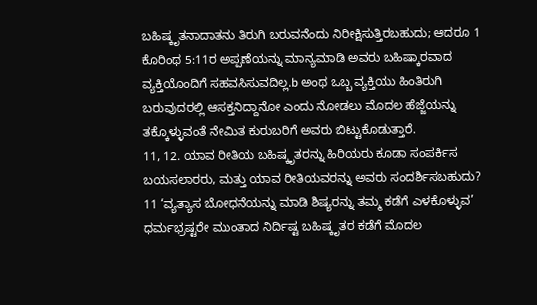ಬಹಿಷ್ಕೃತನಾದಾತನು ತಿರುಗಿ ಬರುವನೆಂದು ನಿರೀಕ್ಷಿಸುತ್ತಿರಬಹುದು; ಆದರೂ 1 ಕೊರಿಂಥ 5:11ರ ಅಪ್ಪಣೆಯನ್ನು ಮಾನ್ಯಮಾಡಿ ಅವರು ಬಹಿಷ್ಕಾರವಾದ ವ್ಯಕ್ತಿಯೊಂದಿಗೆ ಸಹವಸಿಸುವದಿಲ್ಲ.b ಅಂಥ ಒಬ್ಬ ವ್ಯಕ್ತಿಯು ಹಿಂತಿರುಗಿ ಬರುವುದರಲ್ಲಿ ಆಸಕ್ತನಿದ್ದಾನೋ ಎಂದು ನೋಡಲು ಮೊದಲ ಹೆಜ್ಜೆಯನ್ನು ತಕ್ಕೊಳ್ಳುವಂತೆ ನೇಮಿತ ಕುರುಬರಿಗೆ ಅವರು ಬಿಟ್ಟುಕೊಡುತ್ತಾರೆ.
11, 12. ಯಾವ ರೀತಿಯ ಬಹಿಷ್ಕೃತರನ್ನು ಹಿರಿಯರು ಕೂಡಾ ಸಂಪರ್ಕಿಸ ಬಯಸಲಾರರು, ಮತ್ತು ಯಾವ ರೀತಿಯವರನ್ನು ಅವರು ಸಂದರ್ಶಿಸಬಹುದು?
11 ‘ವ್ಯತ್ಯಾಸ ಬೋಧನೆಯನ್ನು ಮಾಡಿ ಶಿಷ್ಯರನ್ನು ತಮ್ಮ ಕಡೆಗೆ ಎಳಕೊಳ್ಳುವ’ ಧರ್ಮಭ್ರಷ್ಟರೇ ಮುಂತಾದ ನಿರ್ದಿಷ್ಟ ಬಹಿಷ್ಕೃತರ ಕಡೆಗೆ ಮೊದಲ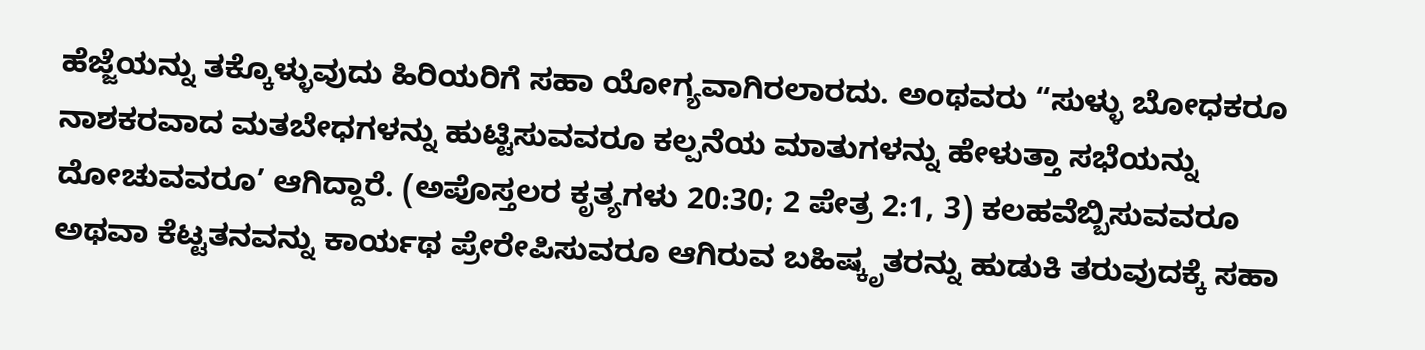ಹೆಜ್ಜೆಯನ್ನು ತಕ್ಕೊಳ್ಳುವುದು ಹಿರಿಯರಿಗೆ ಸಹಾ ಯೋಗ್ಯವಾಗಿರಲಾರದು. ಅಂಥವರು “ಸುಳ್ಳು ಬೋಧಕರೂ ನಾಶಕರವಾದ ಮತಬೇಧಗಳನ್ನು ಹುಟ್ಟಿಸುವವರೂ ಕಲ್ಪನೆಯ ಮಾತುಗಳನ್ನು ಹೇಳುತ್ತಾ ಸಭೆಯನ್ನು ದೋಚುವವರೂ’ ಆಗಿದ್ದಾರೆ. (ಅಪೊಸ್ತಲರ ಕೃತ್ಯಗಳು 20:30; 2 ಪೇತ್ರ 2:1, 3) ಕಲಹವೆಬ್ಬಿಸುವವರೂ ಅಥವಾ ಕೆಟ್ಟತನವನ್ನು ಕಾರ್ಯಥ ಪ್ರೇರೇಪಿಸುವರೂ ಆಗಿರುವ ಬಹಿಷ್ಕೃತರನ್ನು ಹುಡುಕಿ ತರುವುದಕ್ಕೆ ಸಹಾ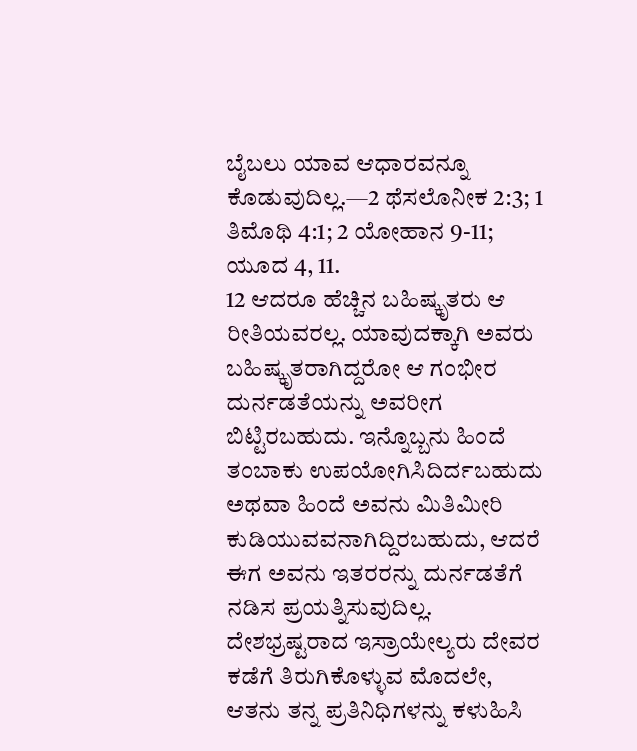ಬೈಬಲು ಯಾವ ಆಧಾರವನ್ನೂ ಕೊಡುವುದಿಲ್ಲ.—2 ಥೆಸಲೊನೀಕ 2:3; 1 ತಿಮೊಥಿ 4:1; 2 ಯೋಹಾನ 9-11; ಯೂದ 4, 11.
12 ಆದರೂ ಹೆಚ್ಚಿನ ಬಹಿಷ್ಕೃತರು ಆ ರೀತಿಯವರಲ್ಲ. ಯಾವುದಕ್ಕಾಗಿ ಅವರು ಬಹಿಷ್ಕೃತರಾಗಿದ್ದರೋ ಆ ಗಂಭೀರ ದುರ್ನಡತೆಯನ್ನು ಅವರೀಗ ಬಿಟ್ಟಿರಬಹುದು. ಇನ್ನೊಬ್ಬನು ಹಿಂದೆ ತಂಬಾಕು ಉಪಯೋಗಿಸಿದಿರ್ದಬಹುದು ಅಥವಾ ಹಿಂದೆ ಅವನು ಮಿತಿಮೀರಿ ಕುಡಿಯುವವನಾಗಿದ್ದಿರಬಹುದು, ಆದರೆ ಈಗ ಅವನು ಇತರರನ್ನು ದುರ್ನಡತೆಗೆ ನಡಿಸ ಪ್ರಯತ್ನಿಸುವುದಿಲ್ಲ. ದೇಶಭ್ರಷ್ಟರಾದ ಇಸ್ರಾಯೇಲ್ಯರು ದೇವರ ಕಡೆಗೆ ತಿರುಗಿಕೊಳ್ಳುವ ಮೊದಲೇ, ಆತನು ತನ್ನ ಪ್ರತಿನಿಧಿಗಳನ್ನು ಕಳುಹಿಸಿ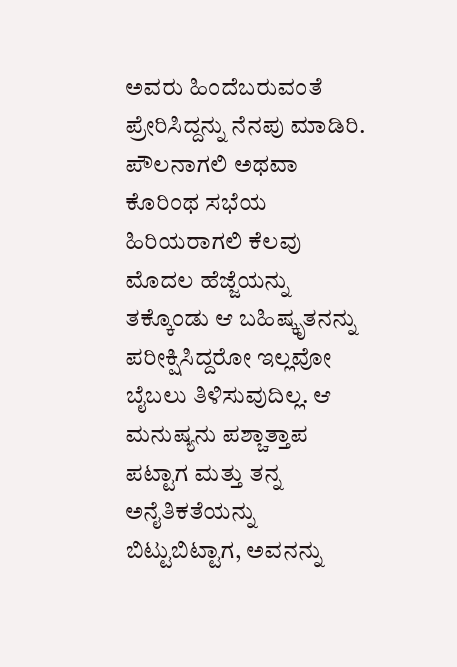ಅವರು ಹಿಂದೆಬರುವಂತೆ ಪ್ರೇರಿಸಿದ್ದನ್ನು ನೆನಪು ಮಾಡಿರಿ. ಪೌಲನಾಗಲಿ ಅಥವಾ ಕೊರಿಂಥ ಸಭೆಯ ಹಿರಿಯರಾಗಲಿ ಕೆಲವು ಮೊದಲ ಹೆಜ್ಜೆಯನ್ನು ತಕ್ಕೊಂಡು ಆ ಬಹಿಷ್ಕೃತನನ್ನು ಪರೀಕ್ಷಿಸಿದ್ದರೋ ಇಲ್ಲವೋ ಬೈಬಲು ತಿಳಿಸುವುದಿಲ್ಲ. ಆ ಮನುಷ್ಯನು ಪಶ್ಚಾತ್ತಾಪ ಪಟ್ಟಾಗ ಮತ್ತು ತನ್ನ ಅನೈತಿಕತೆಯನ್ನು ಬಿಟ್ಟುಬಿಟ್ಟಾಗ, ಅವನನ್ನು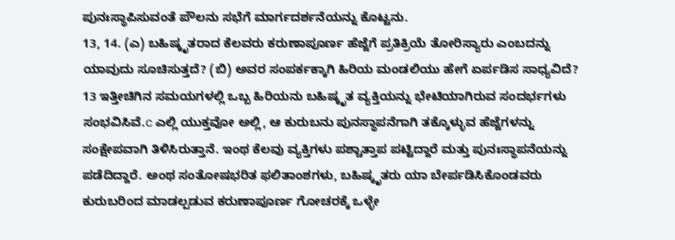ಪುನಃಸ್ಥಾಪಿಸುವಂತೆ ಪೌಲನು ಸಭೆಗೆ ಮಾರ್ಗದರ್ಶನೆಯನ್ನು ಕೊಟ್ಟನು.
13, 14. (ಎ) ಬಹಿಷ್ಕೃತರಾದ ಕೆಲವರು ಕರುಣಾಪೂರ್ಣ ಹೆಜ್ಜೆಗೆ ಪ್ರತಿಕ್ರಿಯೆ ತೋರಿಸ್ಯಾರು ಎಂಬದನ್ನು ಯಾವುದು ಸೂಚಿಸುತ್ತದೆ? (ಬಿ) ಅವರ ಸಂಪರ್ಕಕ್ಕಾಗಿ ಹಿರಿಯ ಮಂಡಲಿಯು ಹೇಗೆ ಏರ್ಪಡಿಸ ಸಾಧ್ಯವಿದೆ?
13 ಇತ್ತೀಚಿಗಿನ ಸಮಯಗಳಲ್ಲಿ ಒಬ್ಬ ಹಿರಿಯನು ಬಹಿಷ್ಕೃತ ವ್ಯಕ್ತಿಯನ್ನು ಭೇಟಿಯಾಗಿರುವ ಸಂದರ್ಭಗಳು ಸಂಭವಿಸಿವೆ.c ಎಲ್ಲಿ ಯುಕ್ತವೋ ಅಲ್ಲಿ, ಆ ಕುರುಬನು ಪುನಸ್ಥಾಪನೆಗಾಗಿ ತಕ್ಕೊಳ್ಳುವ ಹೆಜ್ಜೆಗಳನ್ನು ಸಂಕ್ಷೇಪವಾಗಿ ತಿಳಿಸಿರುತ್ತಾನೆ. ಇಂಥ ಕೆಲವು ವ್ಯಕ್ತಿಗಳು ಪಶ್ಚಾತ್ತಾಪ ಪಟ್ಟಿದ್ದಾರೆ ಮತ್ತು ಪುನಃಸ್ಥಾಪನೆಯನ್ನು ಪಡೆದಿದ್ದಾರೆ. ಅಂಥ ಸಂತೋಷಭರಿತ ಫಲಿತಾಂಶಗಳು, ಬಹಿಷ್ಕೃತರು ಯಾ ಬೇರ್ಪಡಿಸಿಕೊಂಡವರು ಕುರುಬರಿಂದ ಮಾಡಲ್ಪಡುವ ಕರುಣಾಪೂರ್ಣ ಗೋಚರಕ್ಕೆ ಒಳ್ಳೇ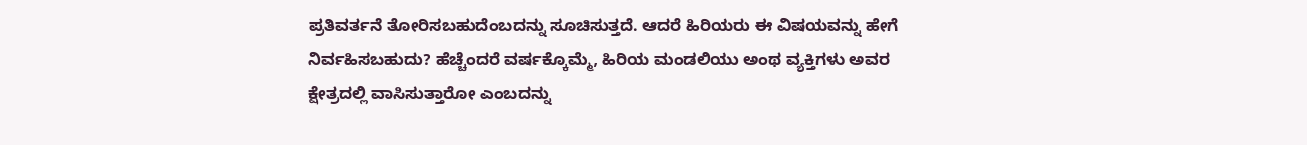ಪ್ರತಿವರ್ತನೆ ತೋರಿಸಬಹುದೆಂಬದನ್ನು ಸೂಚಿಸುತ್ತದೆ. ಆದರೆ ಹಿರಿಯರು ಈ ವಿಷಯವನ್ನು ಹೇಗೆ ನಿರ್ವಹಿಸಬಹುದು? ಹೆಚ್ಚೆಂದರೆ ವರ್ಷಕ್ಕೊಮ್ಮೆ, ಹಿರಿಯ ಮಂಡಲಿಯು ಅಂಥ ವ್ಯಕ್ತಿಗಳು ಅವರ ಕ್ಷೇತ್ರದಲ್ಲಿ ವಾಸಿಸುತ್ತಾರೋ ಎಂಬದನ್ನು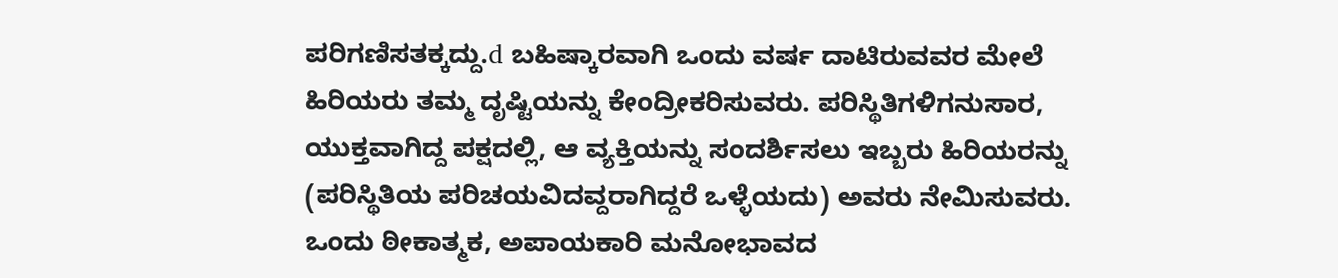ಪರಿಗಣಿಸತಕ್ಕದ್ದು.d ಬಹಿಷ್ಕಾರವಾಗಿ ಒಂದು ವರ್ಷ ದಾಟಿರುವವರ ಮೇಲೆ ಹಿರಿಯರು ತಮ್ಮ ದೃಷ್ಟಿಯನ್ನು ಕೇಂದ್ರೀಕರಿಸುವರು. ಪರಿಸ್ಥಿತಿಗಳಿಗನುಸಾರ, ಯುಕ್ತವಾಗಿದ್ದ ಪಕ್ಷದಲ್ಲಿ, ಆ ವ್ಯಕ್ತಿಯನ್ನು ಸಂದರ್ಶಿಸಲು ಇಬ್ಬರು ಹಿರಿಯರನ್ನು (ಪರಿಸ್ಥಿತಿಯ ಪರಿಚಯವಿದವ್ದರಾಗಿದ್ದರೆ ಒಳ್ಳೆಯದು) ಅವರು ನೇಮಿಸುವರು. ಒಂದು ಠೀಕಾತ್ಮಕ, ಅಪಾಯಕಾರಿ ಮನೋಭಾವದ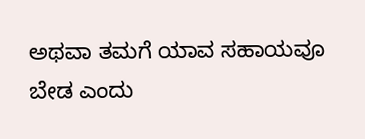ಅಥವಾ ತಮಗೆ ಯಾವ ಸಹಾಯವೂ ಬೇಡ ಎಂದು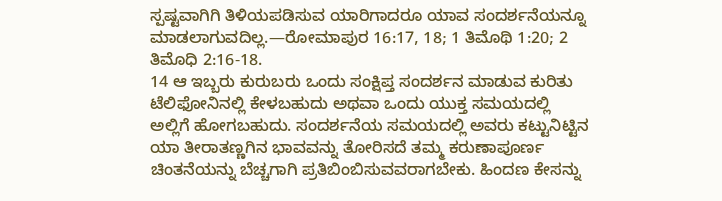ಸ್ಪಷ್ಟವಾಗಿಗಿ ತಿಳಿಯಪಡಿಸುವ ಯಾರಿಗಾದರೂ ಯಾವ ಸಂದರ್ಶನೆಯನ್ನೂ ಮಾಡಲಾಗುವದಿಲ್ಲ.—ರೋಮಾಪುರ 16:17, 18; 1 ತಿಮೊಥಿ 1:20; 2 ತಿಮೊಧಿ 2:16-18.
14 ಆ ಇಬ್ಬರು ಕುರುಬರು ಒಂದು ಸಂಕ್ಷಿಪ್ತ ಸಂದರ್ಶನ ಮಾಡುವ ಕುರಿತು ಟೆಲಿಫೋನಿನಲ್ಲಿ ಕೇಳಬಹುದು ಅಥವಾ ಒಂದು ಯುಕ್ತ ಸಮಯದಲ್ಲಿ ಅಲ್ಲಿಗೆ ಹೋಗಬಹುದು. ಸಂದರ್ಶನೆಯ ಸಮಯದಲ್ಲಿ ಅವರು ಕಟ್ಟುನಿಟ್ಟಿನ ಯಾ ತೀರಾತಣ್ಣಗಿನ ಭಾವವನ್ನು ತೋರಿಸದೆ ತಮ್ಮ ಕರುಣಾಪೂರ್ಣ ಚಿಂತನೆಯನ್ನು ಬೆಚ್ಚಗಾಗಿ ಪ್ರತಿಬಿಂಬಿಸುವವರಾಗಬೇಕು. ಹಿಂದಣ ಕೇಸನ್ನು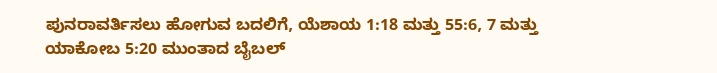ಪುನರಾವರ್ತಿಸಲು ಹೋಗುವ ಬದಲಿಗೆ, ಯೆಶಾಯ 1:18 ಮತ್ತು 55:6, 7 ಮತ್ತು ಯಾಕೋಬ 5:20 ಮುಂತಾದ ಬೈಬಲ್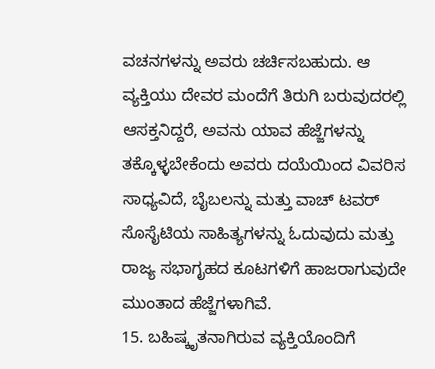ವಚನಗಳನ್ನು ಅವರು ಚರ್ಚಿಸಬಹುದು. ಆ ವ್ಯಕ್ತಿಯು ದೇವರ ಮಂದೆಗೆ ತಿರುಗಿ ಬರುವುದರಲ್ಲಿ ಆಸಕ್ತನಿದ್ದರೆ, ಅವನು ಯಾವ ಹೆಜ್ಜೆಗಳನ್ನು ತಕ್ಕೊಳ್ಳಬೇಕೆಂದು ಅವರು ದಯೆಯಿಂದ ವಿವರಿಸ ಸಾಧ್ಯವಿದೆ, ಬೈಬಲನ್ನು ಮತ್ತು ವಾಚ್ ಟವರ್ ಸೊಸೈಟಿಯ ಸಾಹಿತ್ಯಗಳನ್ನು ಓದುವುದು ಮತ್ತು ರಾಜ್ಯ ಸಭಾಗೃಹದ ಕೂಟಗಳಿಗೆ ಹಾಜರಾಗುವುದೇ ಮುಂತಾದ ಹೆಜ್ಜೆಗಳಾಗಿವೆ.
15. ಬಹಿಷ್ಕೃತನಾಗಿರುವ ವ್ಯಕ್ತಿಯೊಂದಿಗೆ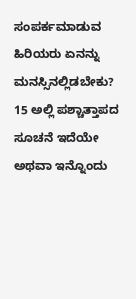ಸಂಪರ್ಕಮಾಡುವ ಹಿರಿಯರು ಏನನ್ನು ಮನಸ್ಸಿನಲ್ಲಿಡಬೇಕು?
15 ಅಲ್ಲಿ ಪಶ್ಚಾತ್ತಾಪದ ಸೂಚನೆ ಇದೆಯೇ ಅಥವಾ ಇನ್ನೊಂದು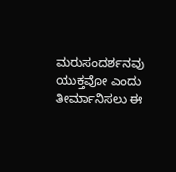ಮರುಸಂದರ್ಶನವು ಯುಕ್ತವೋ ಎಂದು ತೀರ್ಮಾನಿಸಲು ಈ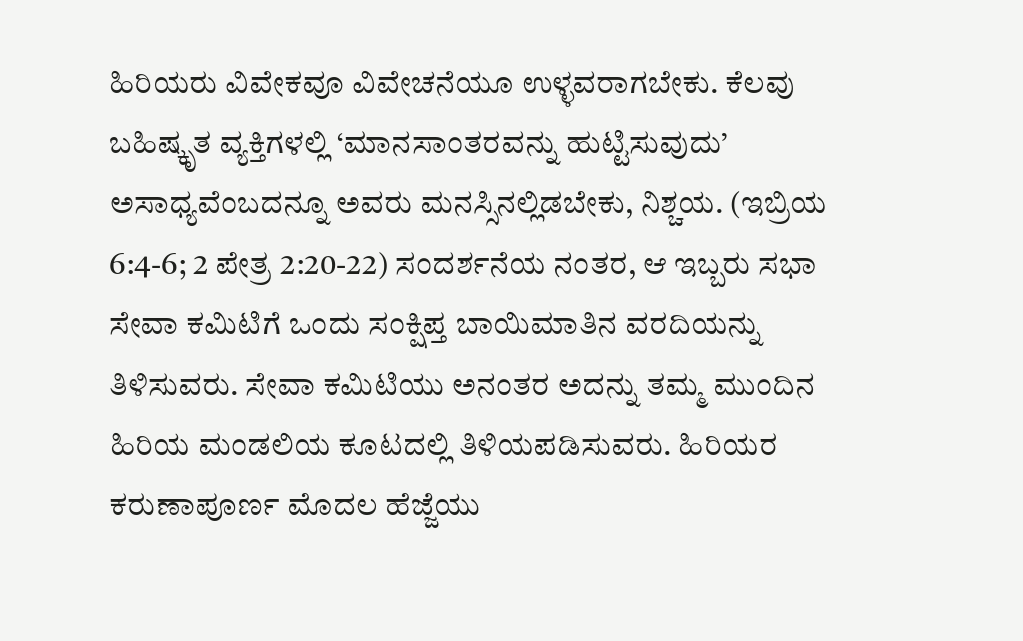ಹಿರಿಯರು ವಿವೇಕವೂ ವಿವೇಚನೆಯೂ ಉಳ್ಳವರಾಗಬೇಕು. ಕೆಲವು ಬಹಿಷ್ಕೃತ ವ್ಯಕ್ತಿಗಳಲ್ಲಿ ‘ಮಾನಸಾಂತರವನ್ನು ಹುಟ್ಟಿಸುವುದು’ ಅಸಾಧ್ಯವೆಂಬದನ್ನೂ ಅವರು ಮನಸ್ಸಿನಲ್ಲಿಡಬೇಕು, ನಿಶ್ಚಯ. (ಇಬ್ರಿಯ 6:4-6; 2 ಪೇತ್ರ 2:20-22) ಸಂದರ್ಶನೆಯ ನಂತರ, ಆ ಇಬ್ಬರು ಸಭಾ ಸೇವಾ ಕಮಿಟಿಗೆ ಒಂದು ಸಂಕ್ಷಿಪ್ತ ಬಾಯಿಮಾತಿನ ವರದಿಯನ್ನು ತಿಳಿಸುವರು. ಸೇವಾ ಕಮಿಟಿಯು ಅನಂತರ ಅದನ್ನು ತಮ್ಮ ಮುಂದಿನ ಹಿರಿಯ ಮಂಡಲಿಯ ಕೂಟದಲ್ಲಿ ತಿಳಿಯಪಡಿಸುವರು. ಹಿರಿಯರ ಕರುಣಾಪೂರ್ಣ ಮೊದಲ ಹೆಜ್ಜೆಯು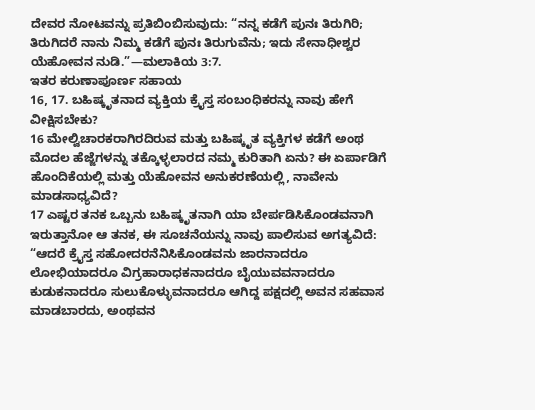ದೇವರ ನೋಟವನ್ನು ಪ್ರತಿಬಿಂಬಿಸುವುದು: “ನನ್ನ ಕಡೆಗೆ ಪುನಃ ತಿರುಗಿರಿ; ತಿರುಗಿದರೆ ನಾನು ನಿಮ್ಮ ಕಡೆಗೆ ಪುನಃ ತಿರುಗುವೆನು; ಇದು ಸೇನಾಧೀಶ್ವರ ಯೆಹೋವನ ನುಡಿ.”—ಮಲಾಕಿಯ 3:7.
ಇತರ ಕರುಣಾಪೂರ್ಣ ಸಹಾಯ
16, 17. ಬಹಿಷ್ಕೃತನಾದ ವ್ಯಕ್ತಿಯ ಕ್ರೈಸ್ತ ಸಂಬಂಧಿಕರನ್ನು ನಾವು ಹೇಗೆ ವೀಕ್ಷಿಸಬೇಕು?
16 ಮೇಲ್ವಿಚಾರಕರಾಗಿರದಿರುವ ಮತ್ತು ಬಹಿಷ್ಕೃತ ವ್ಯಕ್ತಿಗಳ ಕಡೆಗೆ ಅಂಥ ಮೊದಲ ಹೆಜ್ಜೆಗಳನ್ನು ತಕ್ಕೊಳ್ಳಲಾರದ ನಮ್ಮ ಕುರಿತಾಗಿ ಏನು? ಈ ಏರ್ಪಾಡಿಗೆ ಹೊಂದಿಕೆಯಲ್ಲಿ ಮತ್ತು ಯೆಹೋವನ ಅನುಕರಣೆಯಲ್ಲಿ, ನಾವೇನು ಮಾಡಸಾಧ್ಯವಿದೆ?
17 ಎಷ್ಟರ ತನಕ ಒಬ್ಬನು ಬಹಿಷ್ಕೃತನಾಗಿ ಯಾ ಬೇರ್ಪಡಿಸಿಕೊಂಡವನಾಗಿ ಇರುತ್ತಾನೋ ಆ ತನಕ, ಈ ಸೂಚನೆಯನ್ನು ನಾವು ಪಾಲಿಸುವ ಅಗತ್ಯವಿದೆ: “ಆದರೆ ಕ್ರೈಸ್ತ ಸಹೋದರನೆನಿಸಿಕೊಂಡವನು ಜಾರನಾದರೂ ಲೋಭಿಯಾದರೂ ವಿಗ್ರಹಾರಾಧಕನಾದರೂ ಬೈಯುವವನಾದರೂ ಕುಡುಕನಾದರೂ ಸುಲುಕೊಳ್ಳುವನಾದರೂ ಆಗಿದ್ದ ಪಕ್ಷದಲ್ಲಿ ಅವನ ಸಹವಾಸ ಮಾಡಬಾರದು, ಅಂಥವನ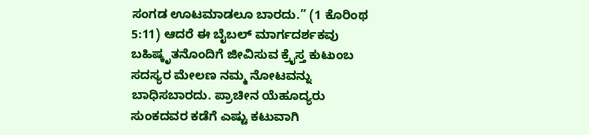ಸಂಗಡ ಊಟಮಾಡಲೂ ಬಾರದು.” (1 ಕೊರಿಂಥ 5:11) ಆದರೆ ಈ ಬೈಬಲ್ ಮಾರ್ಗದರ್ಶಕವು ಬಹಿಷ್ಕೃತನೊಂದಿಗೆ ಜೀವಿಸುವ ಕ್ರೈಸ್ತ ಕುಟುಂಬ ಸದಸ್ಯರ ಮೇಲಣ ನಮ್ಮ ನೋಟವನ್ನು ಬಾಧಿಸಬಾರದು. ಪ್ರಾಚೀನ ಯೆಹೂದ್ಯರು ಸುಂಕದವರ ಕಡೆಗೆ ಎಷ್ಟು ಕಟುವಾಗಿ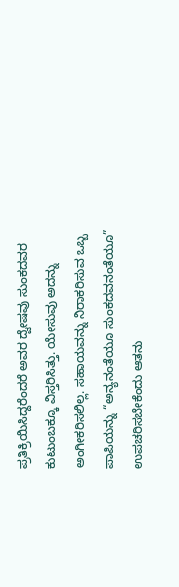ಪ್ರತಿಕ್ರಿಯಿಸಿದ್ದರೆಂದರೆ ಅವರ ದ್ವೇಷವು ಸುಂಕದವರ ಕುಟುಂಬಕ್ಕೂ ವಿಸ್ತರಿಸಿತ್ತು. ಯೇಸುವು ಅದನ್ನು ಅಂಗೀಕರಿಸಲಿಲ್ಲ. ಸಹಾಯವನ್ನು ನಿರಾಕರಿಸುವ ಒಬ್ಬ ಪಾಪಿಯನ್ನು “ಅನ್ಯನಂತೆಯೂ ಸುಂಕದವನಂತೆಯೂ” ಉಪಚರಿಸಬೇಕೆಂದು ಆತನು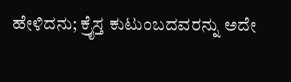ಹೇಳಿದನು; ಕ್ರೈಸ್ತ ಕುಟುಂಬದವರನ್ನು ಅದೇ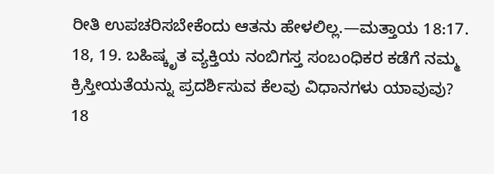ರೀತಿ ಉಪಚರಿಸಬೇಕೆಂದು ಆತನು ಹೇಳಲಿಲ್ಲ.—ಮತ್ತಾಯ 18:17.
18, 19. ಬಹಿಷ್ಕೃತ ವ್ಯಕ್ತಿಯ ನಂಬಿಗಸ್ತ ಸಂಬಂಧಿಕರ ಕಡೆಗೆ ನಮ್ಮ ಕ್ರಿಸ್ತೀಯತೆಯನ್ನು ಪ್ರದರ್ಶಿಸುವ ಕೆಲವು ವಿಧಾನಗಳು ಯಾವುವು?
18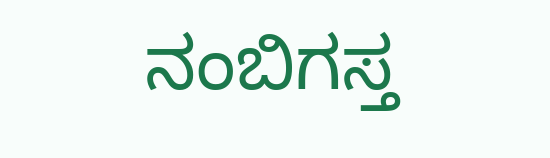ನಂಬಿಗಸ್ತ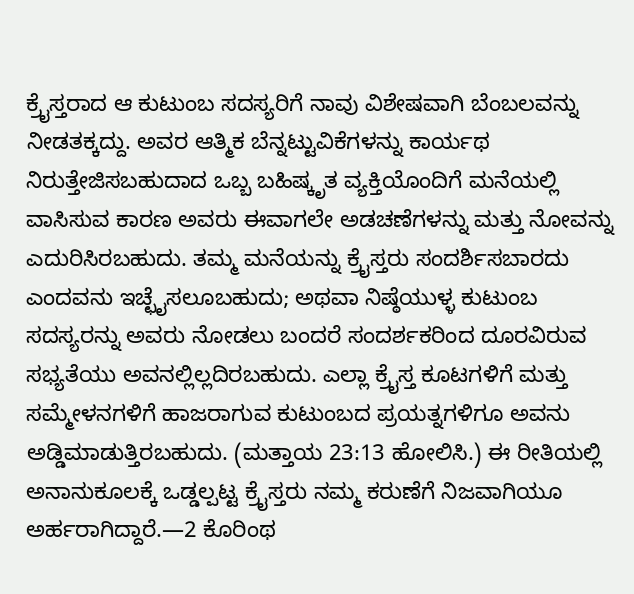ಕ್ರೈಸ್ತರಾದ ಆ ಕುಟುಂಬ ಸದಸ್ಯರಿಗೆ ನಾವು ವಿಶೇಷವಾಗಿ ಬೆಂಬಲವನ್ನು ನೀಡತಕ್ಕದ್ದು. ಅವರ ಆತ್ಮಿಕ ಬೆನ್ನಟ್ಟುವಿಕೆಗಳನ್ನು ಕಾರ್ಯಥ ನಿರುತ್ತೇಜಿಸಬಹುದಾದ ಒಬ್ಬ ಬಹಿಷ್ಕೃತ ವ್ಯಕ್ತಿಯೊಂದಿಗೆ ಮನೆಯಲ್ಲಿ ವಾಸಿಸುವ ಕಾರಣ ಅವರು ಈವಾಗಲೇ ಅಡಚಣೆಗಳನ್ನು ಮತ್ತು ನೋವನ್ನು ಎದುರಿಸಿರಬಹುದು. ತಮ್ಮ ಮನೆಯನ್ನು ಕ್ರೈಸ್ತರು ಸಂದರ್ಶಿಸಬಾರದು ಎಂದವನು ಇಚ್ಛೈಸಲೂಬಹುದು; ಅಥವಾ ನಿಷ್ಠೆಯುಳ್ಳ ಕುಟುಂಬ ಸದಸ್ಯರನ್ನು ಅವರು ನೋಡಲು ಬಂದರೆ ಸಂದರ್ಶಕರಿಂದ ದೂರವಿರುವ ಸಭ್ಯತೆಯು ಅವನಲ್ಲಿಲ್ಲದಿರಬಹುದು. ಎಲ್ಲಾ ಕ್ರೈಸ್ತ ಕೂಟಗಳಿಗೆ ಮತ್ತು ಸಮ್ಮೇಳನಗಳಿಗೆ ಹಾಜರಾಗುವ ಕುಟುಂಬದ ಪ್ರಯತ್ನಗಳಿಗೂ ಅವನು ಅಡ್ಡಿಮಾಡುತ್ತಿರಬಹುದು. (ಮತ್ತಾಯ 23:13 ಹೋಲಿಸಿ.) ಈ ರೀತಿಯಲ್ಲಿ ಅನಾನುಕೂಲಕ್ಕೆ ಒಡ್ಡಲ್ಪಟ್ಟ ಕ್ರೈಸ್ತರು ನಮ್ಮ ಕರುಣೆಗೆ ನಿಜವಾಗಿಯೂ ಅರ್ಹರಾಗಿದ್ದಾರೆ.—2 ಕೊರಿಂಥ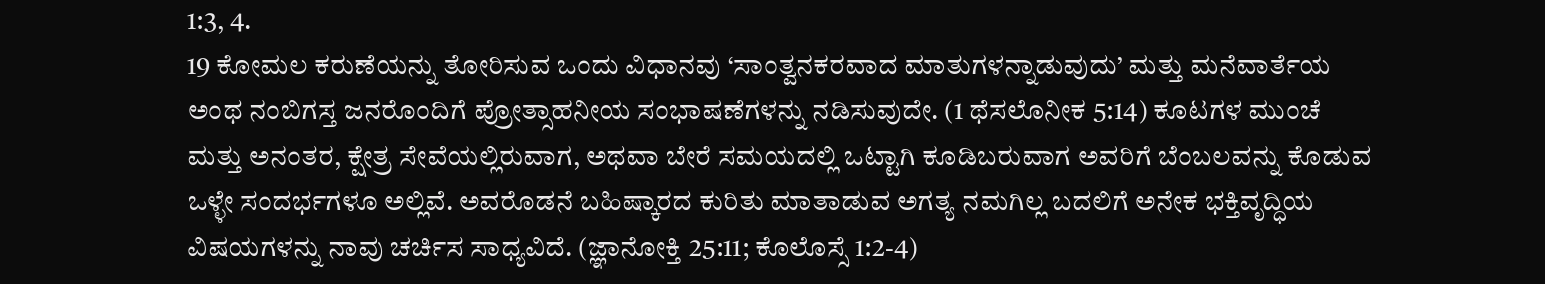1:3, 4.
19 ಕೋಮಲ ಕರುಣೆಯನ್ನು ತೋರಿಸುವ ಒಂದು ವಿಧಾನವು ‘ಸಾಂತ್ವನಕರವಾದ ಮಾತುಗಳನ್ನಾಡುವುದು’ ಮತ್ತು ಮನೆವಾರ್ತೆಯ ಅಂಥ ನಂಬಿಗಸ್ತ ಜನರೊಂದಿಗೆ ಪ್ರೋತ್ಸಾಹನೀಯ ಸಂಭಾಷಣೆಗಳನ್ನು ನಡಿಸುವುದೇ. (1 ಥೆಸಲೊನೀಕ 5:14) ಕೂಟಗಳ ಮುಂಚೆ ಮತ್ತು ಅನಂತರ, ಕ್ಷೇತ್ರ ಸೇವೆಯಲ್ಲಿರುವಾಗ, ಅಥವಾ ಬೇರೆ ಸಮಯದಲ್ಲಿ ಒಟ್ಟಾಗಿ ಕೂಡಿಬರುವಾಗ ಅವರಿಗೆ ಬೆಂಬಲವನ್ನು ಕೊಡುವ ಒಳ್ಳೇ ಸಂದರ್ಭಗಳೂ ಅಲ್ಲಿವೆ. ಅವರೊಡನೆ ಬಹಿಷ್ಕಾರದ ಕುರಿತು ಮಾತಾಡುವ ಅಗತ್ಯ ನಮಗಿಲ್ಲ ಬದಲಿಗೆ ಅನೇಕ ಭಕ್ತಿವೃದ್ಧಿಯ ವಿಷಯಗಳನ್ನು ನಾವು ಚರ್ಚಿಸ ಸಾಧ್ಯವಿದೆ. (ಜ್ಞಾನೋಕ್ತಿ 25:11; ಕೊಲೊಸ್ಸೆ 1:2-4)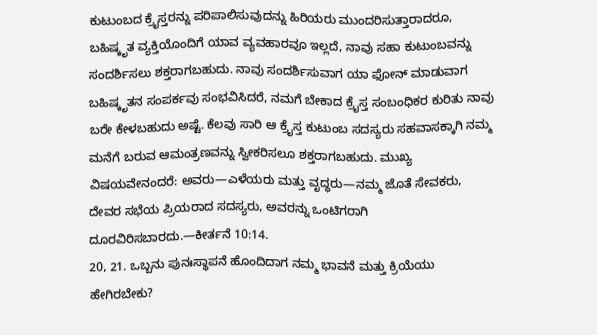ಕುಟುಂಬದ ಕ್ರೈಸ್ತರನ್ನು ಪರಿಪಾಲಿಸುವುದನ್ನು ಹಿರಿಯರು ಮುಂದರಿಸುತ್ತಾರಾದರೂ, ಬಹಿಷ್ಕೃತ ವ್ಯಕ್ತಿಯೊಂದಿಗೆ ಯಾವ ವ್ಯವಹಾರವೂ ಇಲ್ಲದೆ, ನಾವು ಸಹಾ ಕುಟುಂಬವನ್ನು ಸಂದರ್ಶಿಸಲು ಶಕ್ತರಾಗಬಹುದು. ನಾವು ಸಂದರ್ಶಿಸುವಾಗ ಯಾ ಫೋನ್ ಮಾಡುವಾಗ ಬಹಿಷ್ಕೃತನ ಸಂಪರ್ಕವು ಸಂಭವಿಸಿದರೆ, ನಮಗೆ ಬೇಕಾದ ಕ್ರೈಸ್ತ ಸಂಬಂಧಿಕರ ಕುರಿತು ನಾವು ಬರೇ ಕೇಳಬಹುದು ಅಷ್ಟೆ. ಕೆಲವು ಸಾರಿ ಆ ಕ್ರೈಸ್ತ ಕುಟುಂಬ ಸದಸ್ಯರು ಸಹವಾಸಕ್ಕಾಗಿ ನಮ್ಮ ಮನೆಗೆ ಬರುವ ಆಮಂತ್ರಣವನ್ನು ಸ್ವೀಕರಿಸಲೂ ಶಕ್ತರಾಗಬಹುದು. ಮುಖ್ಯ ವಿಷಯವೇನಂದರೆ: ಅವರು—ಎಳೆಯರು ಮತ್ತು ವೃದ್ಧರು—ನಮ್ಮ ಜೊತೆ ಸೇವಕರು, ದೇವರ ಸಭೆಯ ಪ್ರಿಯರಾದ ಸದಸ್ಯರು, ಅವರನ್ನು ಒಂಟಿಗರಾಗಿ ದೂರವಿರಿಸಬಾರದು.—ಕೀರ್ತನೆ 10:14.
20, 21. ಒಬ್ಬನು ಪುನಃಸ್ಥಾಪನೆ ಹೊಂದಿದಾಗ ನಮ್ಮ ಭಾವನೆ ಮತ್ತು ಕ್ರಿಯೆಯು ಹೇಗಿರಬೇಕು?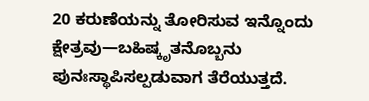20 ಕರುಣೆಯನ್ನು ತೋರಿಸುವ ಇನ್ನೊಂದು ಕ್ಷೇತ್ರವು—ಬಹಿಷ್ಕೃತನೊಬ್ಬನು ಪುನಃಸ್ಥಾಪಿಸಲ್ಪಡುವಾಗ ತೆರೆಯುತ್ತದೆ.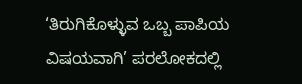‘ತಿರುಗಿಕೊಳ್ಳುವ ಒಬ್ಬ ಪಾಪಿಯ ವಿಷಯವಾಗಿ’ ಪರಲೋಕದಲ್ಲಿ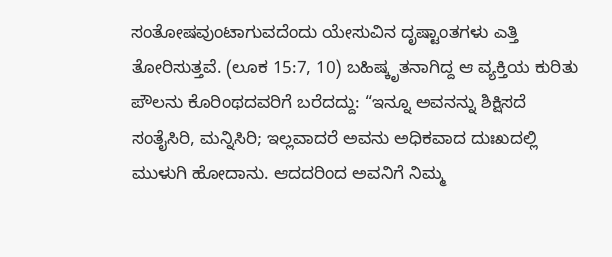ಸಂತೋಷವುಂಟಾಗುವದೆಂದು ಯೇಸುವಿನ ದೃಷ್ಟಾಂತಗಳು ಎತ್ತಿ ತೋರಿಸುತ್ತವೆ. (ಲೂಕ 15:7, 10) ಬಹಿಷ್ಕೃತನಾಗಿದ್ದ ಆ ವ್ಯಕ್ತಿಯ ಕುರಿತು ಪೌಲನು ಕೊರಿಂಥದವರಿಗೆ ಬರೆದದ್ದು: “ಇನ್ನೂ ಅವನನ್ನು ಶಿಕ್ಷಿಸದೆ ಸಂತೈಸಿರಿ, ಮನ್ನಿಸಿರಿ; ಇಲ್ಲವಾದರೆ ಅವನು ಅಧಿಕವಾದ ದುಃಖದಲ್ಲಿ ಮುಳುಗಿ ಹೋದಾನು. ಆದದರಿಂದ ಅವನಿಗೆ ನಿಮ್ಮ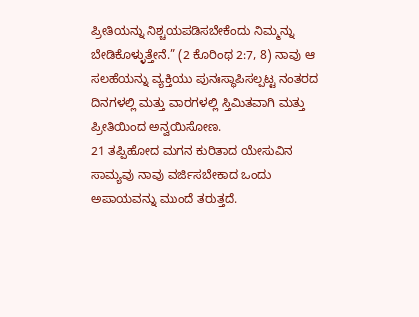ಪ್ರೀತಿಯನ್ನು ನಿಶ್ಚಯಪಡಿಸಬೇಕೆಂದು ನಿಮ್ಮನ್ನು ಬೇಡಿಕೊಳ್ಳುತ್ತೇನೆ.” (2 ಕೊರಿಂಥ 2:7, 8) ನಾವು ಆ ಸಲಹೆಯನ್ನು ವ್ಯಕ್ತಿಯು ಪುನಃಸ್ಥಾಪಿಸಲ್ಪಟ್ಟ ನಂತರದ ದಿನಗಳಲ್ಲಿ ಮತ್ತು ವಾರಗಳಲ್ಲಿ ಸ್ತಿಮಿತವಾಗಿ ಮತ್ತು ಪ್ರೀತಿಯಿಂದ ಅನ್ವಯಿಸೋಣ.
21 ತಪ್ಪಿಹೋದ ಮಗನ ಕುರಿತಾದ ಯೇಸುವಿನ ಸಾಮ್ಯವು ನಾವು ವರ್ಜಿಸಬೇಕಾದ ಒಂದು ಅಪಾಯವನ್ನು ಮುಂದೆ ತರುತ್ತದೆ.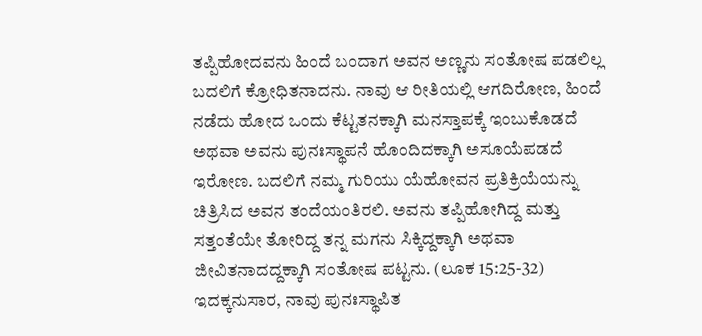ತಪ್ಪಿಹೋದವನು ಹಿಂದೆ ಬಂದಾಗ ಅವನ ಅಣ್ಣನು ಸಂತೋಷ ಪಡಲಿಲ್ಲ ಬದಲಿಗೆ ಕ್ರೋಧಿತನಾದನು. ನಾವು ಆ ರೀತಿಯಲ್ಲಿ ಆಗದಿರೋಣ, ಹಿಂದೆ ನಡೆದು ಹೋದ ಒಂದು ಕೆಟ್ಟತನಕ್ಕಾಗಿ ಮನಸ್ತಾಪಕ್ಕೆ ಇಂಬುಕೊಡದೆ ಅಥವಾ ಅವನು ಪುನಃಸ್ಥಾಪನೆ ಹೊಂದಿದಕ್ಕಾಗಿ ಅಸೂಯೆಪಡದೆ ಇರೋಣ. ಬದಲಿಗೆ ನಮ್ಮ ಗುರಿಯು ಯೆಹೋವನ ಪ್ರತಿಕ್ರಿಯೆಯನ್ನು ಚಿತ್ರಿಸಿದ ಅವನ ತಂದೆಯಂತಿರಲಿ. ಅವನು ತಪ್ಪಿಹೋಗಿದ್ದ ಮತ್ತು ಸತ್ತಂತೆಯೇ ತೋರಿದ್ದ ತನ್ನ ಮಗನು ಸಿಕ್ಕಿದ್ದಕ್ಕಾಗಿ ಅಥವಾ ಜೀವಿತನಾದದ್ದಕ್ಕಾಗಿ ಸಂತೋಷ ಪಟ್ಟನು. (ಲೂಕ 15:25-32) ಇದಕ್ಕನುಸಾರ, ನಾವು ಪುನಃಸ್ಥಾಪಿತ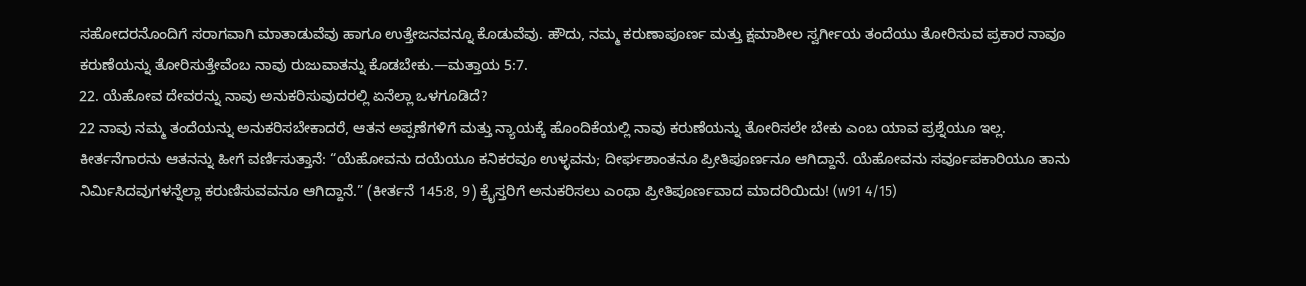ಸಹೋದರನೊಂದಿಗೆ ಸರಾಗವಾಗಿ ಮಾತಾಡುವೆವು ಹಾಗೂ ಉತ್ತೇಜನವನ್ನೂ ಕೊಡುವೆವು. ಹೌದು, ನಮ್ಮ ಕರುಣಾಪೂರ್ಣ ಮತ್ತು ಕ್ಷಮಾಶೀಲ ಸ್ವರ್ಗೀಯ ತಂದೆಯು ತೋರಿಸುವ ಪ್ರಕಾರ ನಾವೂ ಕರುಣೆಯನ್ನು ತೋರಿಸುತ್ತೇವೆಂಬ ನಾವು ರುಜುವಾತನ್ನು ಕೊಡಬೇಕು.—ಮತ್ತಾಯ 5:7.
22. ಯೆಹೋವ ದೇವರನ್ನು ನಾವು ಅನುಕರಿಸುವುದರಲ್ಲಿ ಏನೆಲ್ಲಾ ಒಳಗೂಡಿದೆ?
22 ನಾವು ನಮ್ಮ ತಂದೆಯನ್ನು ಅನುಕರಿಸಬೇಕಾದರೆ, ಆತನ ಅಪ್ಪಣೆಗಳಿಗೆ ಮತ್ತು ನ್ಯಾಯಕ್ಕೆ ಹೊಂದಿಕೆಯಲ್ಲಿ ನಾವು ಕರುಣೆಯನ್ನು ತೋರಿಸಲೇ ಬೇಕು ಎಂಬ ಯಾವ ಪ್ರಶ್ನೆಯೂ ಇಲ್ಲ. ಕೀರ್ತನೆಗಾರನು ಆತನನ್ನು ಹೀಗೆ ವರ್ಣಿಸುತ್ತಾನೆ: “ಯೆಹೋವನು ದಯೆಯೂ ಕನಿಕರವೂ ಉಳ್ಳವನು; ದೀರ್ಘಶಾಂತನೂ ಪ್ರೀತಿಪೂರ್ಣನೂ ಆಗಿದ್ದಾನೆ. ಯೆಹೋವನು ಸರ್ವೂಪಕಾರಿಯೂ ತಾನು ನಿರ್ಮಿಸಿದವುಗಳನ್ನೆಲ್ಲಾ ಕರುಣಿಸುವವನೂ ಆಗಿದ್ದಾನೆ.” (ಕೀರ್ತನೆ 145:8, 9) ಕ್ರೈಸ್ತರಿಗೆ ಅನುಕರಿಸಲು ಎಂಥಾ ಪ್ರೀತಿಪೂರ್ಣವಾದ ಮಾದರಿಯಿದು! (w91 4/15)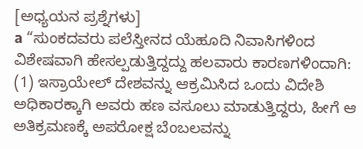[ಅಧ್ಯಯನ ಪ್ರಶ್ನೆಗಳು]
a “ಸುಂಕದವರು ಪಲೆಸ್ತೀನದ ಯೆಹೂದಿ ನಿವಾಸಿಗಳಿಂದ ವಿಶೇಷವಾಗಿ ಹೇಸಲ್ಪಡುತ್ತಿದ್ದದ್ದು ಹಲವಾರು ಕಾರಣಗಳಿಂದಾಗಿ: (1) ಇಸ್ರಾಯೇಲ್ ದೇಶವನ್ನು ಆಕ್ರಮಿಸಿದ ಒಂದು ವಿದೇಶಿ ಅಧಿಕಾರಕ್ಕಾಗಿ ಅವರು ಹಣ ವಸೂಲು ಮಾಡುತ್ತಿದ್ದರು, ಹೀಗೆ ಆ ಅತಿಕ್ರಮಣಕ್ಕೆ ಅಪರೋಕ್ಷ ಬೆಂಬಲವನ್ನು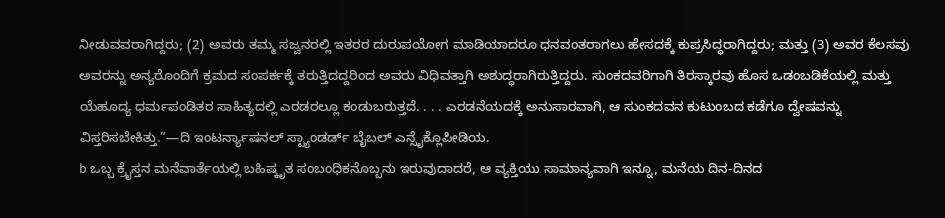ನೀಡುವವರಾಗಿದ್ದರು; (2) ಅವರು ತಮ್ಮ ಸಜ್ವನರಲ್ಲಿ ಇತರರ ದುರುಪಯೋಗ ಮಾಡಿಯಾದರೂ ಧನವಂತರಾಗಲು ಹೇಸದಕ್ಕೆ ಕುಪ್ರಸಿದ್ಧರಾಗಿದ್ದರು; ಮತ್ತು (3) ಅವರ ಕೆಲಸವು ಅವರನ್ನು ಅನ್ಯರೊಂದಿಗೆ ಕ್ರಮದ ಸಂಪರ್ಕಕ್ಕೆ ತರುತ್ತಿದದ್ದರಿಂದ ಅವರು ವಿಧಿವತ್ತಾಗಿ ಅಶುದ್ಧರಾಗಿರುತ್ತಿದ್ದರು. ಸುಂಕದವರಿಗಾಗಿ ತಿರಸ್ಕಾರವು ಹೊಸ ಒಡಂಬಡಿಕೆಯಲ್ಲಿ ಮತ್ತು ಯೆಹೂದ್ಯ ಧರ್ಮಪಂಡಿತರ ಸಾಹಿತ್ಯದಲ್ಲಿ ಎರಡರಲ್ಲೂ ಕಂಡುಬರುತ್ತದೆ. . . . ಎರಡನೆಯದಕ್ಕೆ ಅನುಸಾರವಾಗಿ, ಆ ಸುಂಕದವನ ಕುಟುಂಬದ ಕಡೆಗೂ ದ್ವೇಷವನ್ನು ವಿಸ್ತರಿಸಬೇಕಿತ್ತು.”—ದಿ ಇಂಟರ್ನ್ಯಾಷನಲ್ ಸ್ಟ್ಯಾಂಡರ್ಡ್ ಬೈಬಲ್ ಎನ್ಸೈಕ್ಲೊಪೀಡಿಯ.
b ಒಬ್ಬ ಕ್ರೈಸ್ತನ ಮನೆವಾರ್ತೆಯಲ್ಲಿ ಬಹಿಷ್ಕೃತ ಸಂಬಂಧಿಕನೊಬ್ಬನು ಇರುವುದಾದರೆ, ಆ ವ್ಯಕ್ತಿಯು ಸಾಮಾನ್ಯವಾಗಿ ಇನ್ನೂ, ಮನೆಯ ದಿನ-ದಿನದ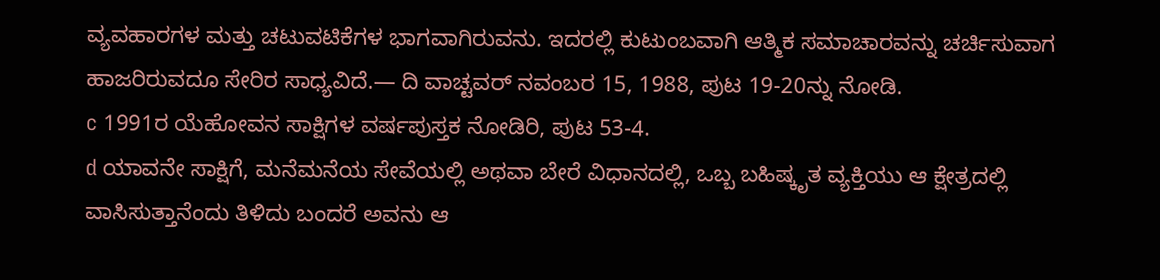ವ್ಯವಹಾರಗಳ ಮತ್ತು ಚಟುವಟಿಕೆಗಳ ಭಾಗವಾಗಿರುವನು. ಇದರಲ್ಲಿ ಕುಟುಂಬವಾಗಿ ಆತ್ಮಿಕ ಸಮಾಚಾರವನ್ನು ಚರ್ಚಿಸುವಾಗ ಹಾಜರಿರುವದೂ ಸೇರಿರ ಸಾಧ್ಯವಿದೆ.— ದಿ ವಾಚ್ಟವರ್ ನವಂಬರ 15, 1988, ಪುಟ 19-20ನ್ನು ನೋಡಿ.
c 1991ರ ಯೆಹೋವನ ಸಾಕ್ಷಿಗಳ ವರ್ಷಪುಸ್ತಕ ನೋಡಿರಿ, ಪುಟ 53-4.
d ಯಾವನೇ ಸಾಕ್ಷಿಗೆ, ಮನೆಮನೆಯ ಸೇವೆಯಲ್ಲಿ ಅಥವಾ ಬೇರೆ ವಿಧಾನದಲ್ಲಿ, ಒಬ್ಬ ಬಹಿಷ್ಕೃತ ವ್ಯಕ್ತಿಯು ಆ ಕ್ಷೇತ್ರದಲ್ಲಿ ವಾಸಿಸುತ್ತಾನೆಂದು ತಿಳಿದು ಬಂದರೆ ಅವನು ಆ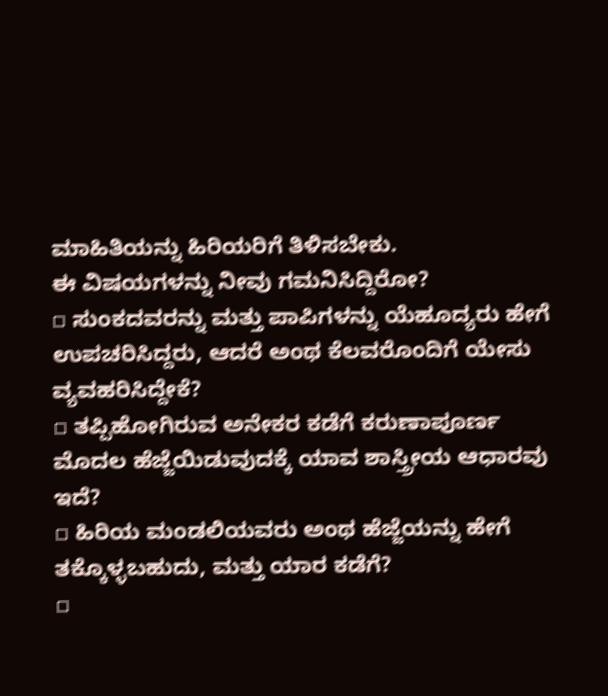ಮಾಹಿತಿಯನ್ನು ಹಿರಿಯರಿಗೆ ತಿಳಿಸಬೇಕು.
ಈ ವಿಷಯಗಳನ್ನು ನೀವು ಗಮನಿಸಿದ್ದಿರೋ?
▫ ಸುಂಕದವರನ್ನು ಮತ್ತು ಪಾಪಿಗಳನ್ನು ಯೆಹೂದ್ಯರು ಹೇಗೆ ಉಪಚರಿಸಿದ್ದರು, ಆದರೆ ಅಂಥ ಕೆಲವರೊಂದಿಗೆ ಯೇಸು ವ್ಯವಹರಿಸಿದ್ದೇಕೆ?
▫ ತಪ್ಪಿಹೋಗಿರುವ ಅನೇಕರ ಕಡೆಗೆ ಕರುಣಾಪೂರ್ಣ ಮೊದಲ ಹೆಜ್ಜೆಯಿಡುವುದಕ್ಕೆ ಯಾವ ಶಾಸ್ತ್ರೀಯ ಆಧಾರವು ಇದೆ?
▫ ಹಿರಿಯ ಮಂಡಲಿಯವರು ಅಂಥ ಹೆಜ್ಜೆಯನ್ನು ಹೇಗೆ ತಕ್ಕೊಳ್ಳಬಹುದು, ಮತ್ತು ಯಾರ ಕಡೆಗೆ?
▫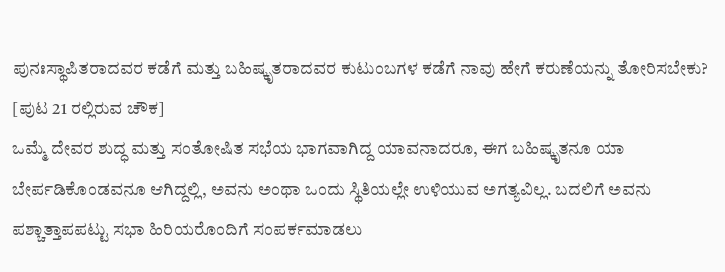ಪುನಃಸ್ಥಾಪಿತರಾದವರ ಕಡೆಗೆ ಮತ್ತು ಬಹಿಷ್ಕೃತರಾದವರ ಕುಟುಂಬಗಳ ಕಡೆಗೆ ನಾವು ಹೇಗೆ ಕರುಣೆಯನ್ನು ತೋರಿಸಬೇಕು?
[ಪುಟ 21 ರಲ್ಲಿರುವ ಚೌಕ]
ಒಮ್ಮೆ ದೇವರ ಶುದ್ಧ ಮತ್ತು ಸಂತೋಷಿತ ಸಭೆಯ ಭಾಗವಾಗಿದ್ದ ಯಾವನಾದರೂ, ಈಗ ಬಹಿಷ್ಕೃತನೂ ಯಾ ಬೇರ್ಪಡಿಕೊಂಡವನೂ ಆಗಿದ್ದಲ್ಲಿ, ಅವನು ಅಂಥಾ ಒಂದು ಸ್ಥಿತಿಯಲ್ಲೇ ಉಳಿಯುವ ಅಗತ್ಯವಿಲ್ಲ. ಬದಲಿಗೆ ಅವನು ಪಶ್ಚಾತ್ತಾಪಪಟ್ಟು ಸಭಾ ಹಿರಿಯರೊಂದಿಗೆ ಸಂಪರ್ಕಮಾಡಲು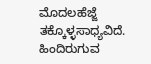ಮೊದಲಹೆಜ್ಜೆ ತಕ್ಕೊಳ್ಳಸಾಧ್ಯವಿದೆ. ಹಿಂದಿರುಗುವ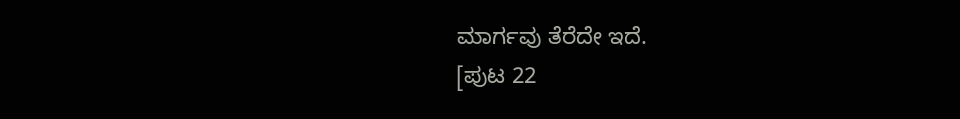ಮಾರ್ಗವು ತೆರೆದೇ ಇದೆ.
[ಪುಟ 22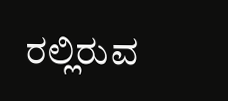ರಲ್ಲಿರುವ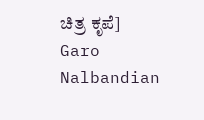ಚಿತ್ರ ಕೃಪೆ]
Garo Nalbandian